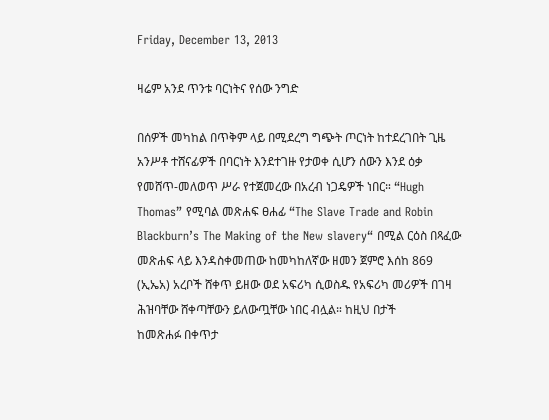Friday, December 13, 2013

ዛሬም አንደ ጥንቱ ባርነትና የሰው ንግድ

በሰዎች መካከል በጥቅም ላይ በሚደረግ ግጭት ጦርነት ከተደረገበት ጊዜ አንሥቶ ተሸናፊዎች በባርነት እንደተገዙ የታወቀ ሲሆን ሰውን እንደ ዕቃ የመሸጥ-መለወጥ ሥራ የተጀመረው በአረብ ነጋዴዎች ነበር። “Hugh Thomas” የሚባል መጽሐፍ ፀሐፊ “The Slave Trade and Robin Blackburn’s The Making of the New slavery“ በሚል ርዕስ በጻፈው መጽሐፍ ላይ እንዳስቀመጠው ከመካከለኛው ዘመን ጀምሮ እሰከ 869 (ኢኤአ) አረቦች ሸቀጥ ይዘው ወደ አፍሪካ ሲወስዱ የአፍሪካ መሪዎች በገዛ ሕዝባቸው ሸቀጣቸውን ይለውጧቸው ነበር ብሏል። ከዚህ በታች
ከመጽሐፉ በቀጥታ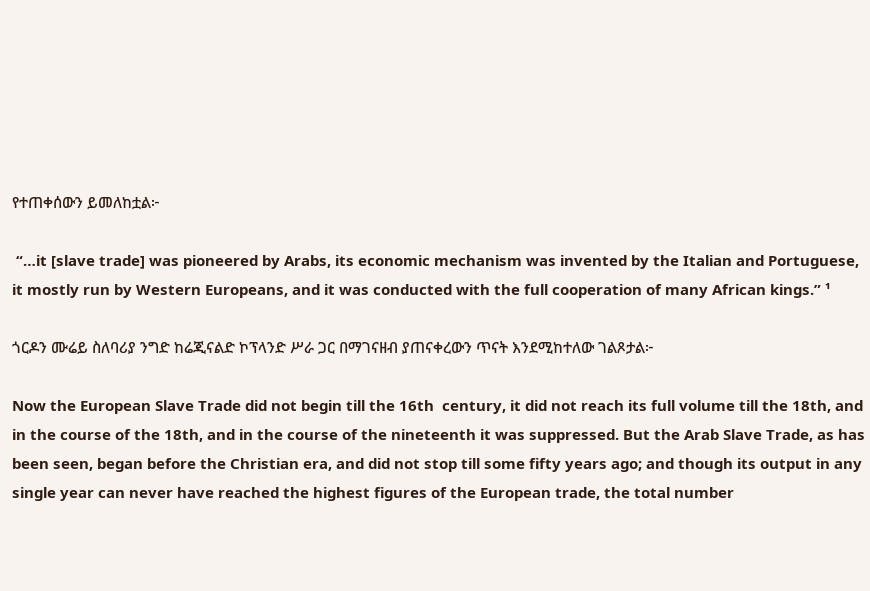የተጠቀሰውን ይመለከቷል፦

 “…it [slave trade] was pioneered by Arabs, its economic mechanism was invented by the Italian and Portuguese, it mostly run by Western Europeans, and it was conducted with the full cooperation of many African kings.” ¹

ጎርዶን ሙሬይ ስለባሪያ ንግድ ከሬጂናልድ ኮፕላንድ ሥራ ጋር በማገናዘብ ያጠናቀረውን ጥናት እንደሚከተለው ገልጾታል፦

Now the European Slave Trade did not begin till the 16th  century, it did not reach its full volume till the 18th, and in the course of the 18th, and in the course of the nineteenth it was suppressed. But the Arab Slave Trade, as has been seen, began before the Christian era, and did not stop till some fifty years ago; and though its output in any single year can never have reached the highest figures of the European trade, the total number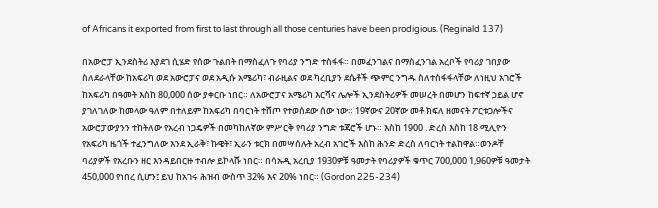of Africans it exported from first to last through all those centuries have been prodigious. (Reginald 137)

በአውሮፓ ኢንደስትሪ እያደገ ሲሄድ የሰው ጉልበት በማስፈለጉ የባሪያ ንግድ ተስፋፋ። በመፈንገልና በማስፈንገል አረቦች የባሪያ ገበያው ስለደራላቸው ከአፍሪካ ወደ አውሮፓና ወደ አዲሱ አሜሪካ፣ ብራዚልና ወደ ካረቢያን ደሴቶች ጭምር ንግዱ ስለተስፋፋላቸው ለነዚህ አገሮች ከአፍሪካ በዓመት እስከ 80,000 ሰው ያቀርቡ ነበር። ለአውሮፓና አሜሪካ እርሻና ሌሎች ኢንደስትሪዎች መሠረት በመሆን ከፍተኛ ኃይል ሆኖ ያገለገለው ከመላው ዓለም በተለይም ከአፍሪካ በባርነት ተሸጦ የተወሰደው ሰው ነው። 19ኛውና 20ኛው መቶ ክፍለ ዘመናት ፖርቱጋሎችና አውሮፓውያንን ተከትለው የአረብ ነጋዴዎች በመካከለኛው ምሥርቅ የባሪያ ንግድ ቱጃሮች ሆኑ። እስከ 1900 . ድረስ እስከ 18 ሚሊዮን የአፍሪካ ዜጎች ተፈንግለው እንደ ኢራቅ፣ ኩዌት፣ ኢራን ቱርክ በመሣሰሉት አረብ አገሮች እስከ ሕንድ ድረስ ለባርነት ተልከዋል።ወንዶቸ ባሪያዎች የአረቡን ዘር እንዳይበርዙ ተብሎ ይኮላሹ ነበር። በሳኡዲ አረቢያ 1930ዎቹ ዓመታት የባሪያዎች ቁጥር 700,000 1,960ዎቹ ዓመታት 450,000 የነበረ ሲሆን፤ ይህ ከአገሩ ሕዝብ ውስጥ 32% እና 20% ነበር። (Gordon 225-234)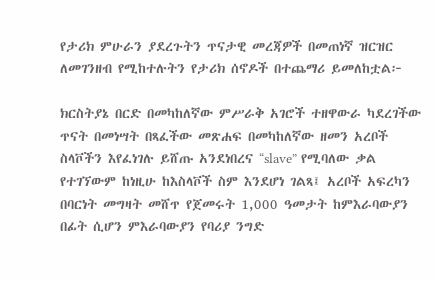የታሪክ ምሁራን ያደረጉትን ጥናታዊ መረጃዎች በመጠነኛ ዝርዝር ለመገንዘብ የሚከተሉትን የታሪክ ሰኖዶች በተጨማሪ ይመለከቷል፦

ክርስትያኔ በርድ በመካከለኛው ምሥራቅ አገሮች ተዘዋውራ ካደረገችው ጥናት በመነሣት በጻፈችው መጽሐፍ በመካከለኛው ዘመን አረቦች ስላቮችን እየፈነገሉ ይሸጡ አንደነበረና “slave” የሚባለው ቃል የተገኘውም ከነዚሁ ከእስላቮች ስም እንደሆነ ገልጻ፤ አረቦች አፍረካን በባርነት መግዛት መሸጥ የጀመሩት 1,000 ዓመታት ከምእራባውያን በፊት ሲሆን ምእራባውያን የባሪያ ንግድ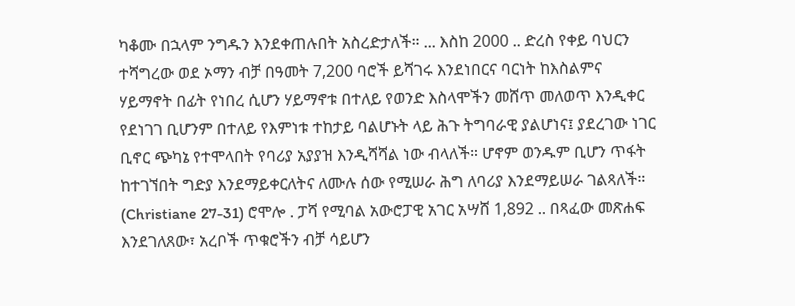ካቆሙ በኋላም ንግዱን እንደቀጠሉበት አስረድታለች። ... እስከ 2000 .. ድረስ የቀይ ባህርን ተሻግረው ወደ ኦማን ብቻ በዓመት 7,200 ባሮች ይሻገሩ እንደነበርና ባርነት ከእስልምና ሃይማኖት በፊት የነበረ ሲሆን ሃይማኖቱ በተለይ የወንድ እስላሞችን መሸጥ መለወጥ እንዲቀር የደነገገ ቢሆንም በተለይ የእምነቱ ተከታይ ባልሆኑት ላይ ሕጉ ትግባራዊ ያልሆነና፤ ያደረገው ነገር ቢኖር ጭካኔ የተሞላበት የባሪያ አያያዝ እንዲሻሻል ነው ብላለች። ሆኖም ወንዱም ቢሆን ጥፋት ከተገኘበት ግድያ እንደማይቀርለትና ለሙሉ ሰው የሚሠራ ሕግ ለባሪያ እንደማይሠራ ገልጻለች። (Christiane 27-31) ሮሞሎ . ፓሻ የሚባል አውሮፓዊ አገር አሣሸ 1,892 .. በጻፈው መጽሐፍ እንደገለጸው፣ አረቦች ጥቁሮችን ብቻ ሳይሆን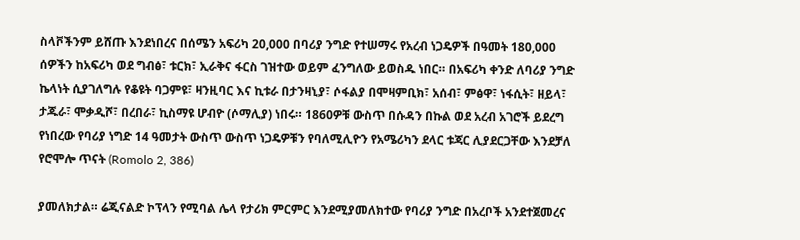ስላቮችንም ይሸጡ እንደነበረና በሰሜን አፍሪካ 20,000 በባሪያ ንግድ የተሠማሩ የአረብ ነጋዴዎች በዓመት 180,000 ሰዎችን ከአፍሪካ ወደ ግብፅ፣ ቱርክ፣ ኢራቅና ፋርስ ገዝተው ወይም ፈንግለው ይወስዱ ነበር። በአፍሪካ ቀንድ ለባሪያ ንግድ ኬላነት ሲያገለግሉ የቆዩት ባጋምዩ፣ ዛንዚባር እና ኪቱራ በታንዛኒያ፣ ሶፋልያ በሞዛምቢክ፣ አሰብ፣ ምፅዋ፣ ነፋሲት፣ ዘይላ፣ ታጁራ፣ ሞቃዲሾ፣ በረበራ፣ ኪስማዩ ሆብዮ (ሶማሊያ) ነበሩ። 1860ዎቹ ውስጥ በሱዳን በኩል ወደ አረብ አገሮች ይደረግ የነበረው የባሪያ ነግድ 14 ዓመታት ውስጥ ውስጥ ነጋዴዎቹን የባለሚሊዮን የአሜሪካን ደላር ቱጃር ሊያደርጋቸው እንደቻለ የሮሞሎ ጥናት (Romolo 2, 386)

ያመለክታል። ሬጂናልድ ኮፕላን የሚባል ሌላ የታሪክ ምርምር እንደሚያመለክተው የባሪያ ንግድ በአረቦች አንደተጀመረና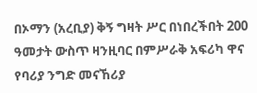በኦማን (አረቢያ) ቅኝ ግዛት ሥር በነበረችበት 200 ዓመታት ውስጥ ዛንዚባር በምሥራቅ አፍሪካ ዋና የባሪያ ንግድ መናኸሪያ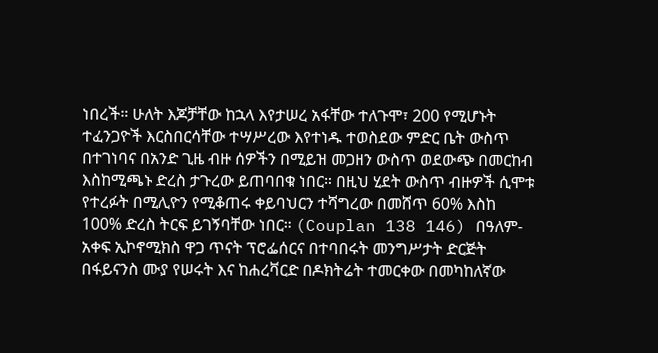ነበረች። ሁለት እጆቻቸው ከኋላ እየታሠረ አፋቸው ተለጉሞ፣ 200 የሚሆኑት ተፈንጋዮች እርስበርሳቸው ተሣሥረው እየተነዱ ተወስደው ምድር ቤት ውስጥ በተገነባና በአንድ ጊዜ ብዙ ሰዎችን በሚይዝ መጋዘን ውስጥ ወደውጭ በመርከብ እስከሚጫኑ ድረስ ታጉረው ይጠባበቁ ነበር። በዚህ ሂደት ውስጥ ብዙዎች ሲሞቱ የተረፉት በሚሊዮን የሚቆጠሩ ቀይባህርን ተሻግረው በመሸጥ 60% እስከ 100% ድረስ ትርፍ ይገኝባቸው ነበር። (Couplan 138 146) በዓለም-አቀፍ ኢኮኖሚክስ ዋጋ ጥናት ፕሮፌሰርና በተባበሩት መንግሥታት ድርጅት በፋይናንስ ሙያ የሠሩት እና ከሐረቫርድ በዶክትሬት ተመርቀው በመካከለኛው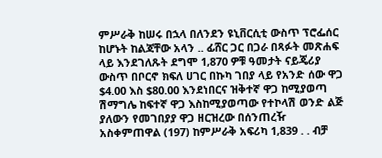ምሥራቅ ከሠሩ በኋላ በለንደን ዩኒቨርሲቲ ውስጥ ፕሮፌሰር ከሆኑት ከልጃቸው አላን .. ፊሸር ጋር በጋራ በጻፉት መጽሐፍ ላይ እንደገለጹት ደግሞ 1,870 ዎቹ ዓመታት ናይጄሪያ ውስጥ በቦርኖ ክፍለ ሀገር በኩካ ገበያ ላይ የአንድ ሰው ዋጋ $4.00 እስ $80.00 እንደነበርና ዝቅተኛ ዋጋ ከሚያወጣ ሽማግሌ ከፍተኛ ዋጋ እስከሚያወጣው የተኮላሽ ወንድ ልጅ ያለውን የመገበያያ ዋጋ ዘርዝረው በሰንጠረዥ አስቀምጠዋል (197) ከምሥራቅ አፍሪካ 1,839 . . ብቻ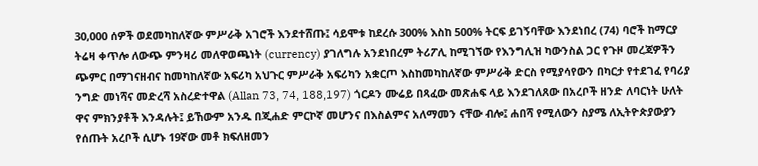30,000 ሰዎች ወደመካከለኛው ምሥራቅ አገሮች እንደተሸጡ፤ ሳይሞቱ ከደረሱ 300% እስከ 500% ትርፍ ይገኝባቸው እንደነበረ (74) ባሮች ከማርያ ትሬዛ ቀጥሎ ለውጭ ምንዛሪ መለዋወጫነት (currency) ያገለግሉ አንደነበረም ትሪፖሊ ከሚገኘው የእንግሊዝ ካውንስል ጋር የጉዞ መረጃዎችን ጭምር በማገናዘብና ከመካከለኛው አፍሪካ አህጉር ምሥራቅ አፍሪካን አቋርጦ እስከመካከለኛው ምሥራቅ ድርስ የሚያሳየውን በካርታ የተደገፈ የባሪያ ንግድ መነሻና መድረሻ አስረድተዋል (Allan 73, 74, 188,197) ጎርዶን ሙሬይ በጻፈው መጽሐፍ ላይ እንደገለጸው በአረቦች ዘንድ ለባርነት ሁለት ዋና ምክንያቶች እንዳሉት፤ ይኸውም አንዱ በጂሐድ ምርኮኛ መሆንና በእስልምና አለማመን ናቸው ብሎ፤ ሐበሻ የሚለውን ስያሜ ለኢትዮጵያውያን የሰጡት አረቦች ሲሆኑ 19ኛው መቶ ክፍለዘመን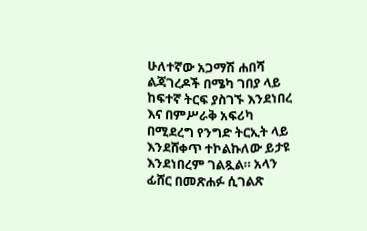ሁለተኛው አጋማሽ ሐበሻ ልጃገረዶች በሜካ ገበያ ላይ ከፍተኛ ትርፍ ያስገኙ እንደነበረ እና በምሥራቅ አፍሪካ በሚደረግ የንግድ ትርኢት ላይ እንደሸቀጥ ተኮልኩለው ይታዩ እንደነበረም ገልጿል። አላን ፊሸር በመጽሐፉ ሲገልጽ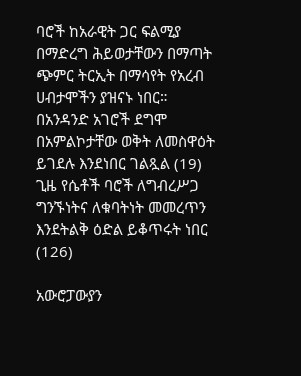ባሮች ከአራዊት ጋር ፍልሚያ በማድረግ ሕይወታቸውን በማጣት ጭምር ትርኢት በማሳየት የአረብ ሀብታሞችን ያዝናኑ ነበር። በአንዳንድ አገሮች ደግሞ በአምልኮታቸው ወቅት ለመስዋዕት ይገደሉ እንደነበር ገልጿል (19) ጊዜ የሴቶች ባሮች ለግብረሥጋ ግንኙነትና ለቁባትነት መመረጥን እንደትልቅ ዕድል ይቆጥሩት ነበር (126)

አውሮፓውያን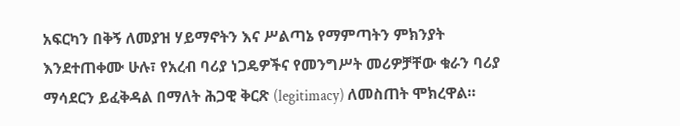አፍርካን በቅኝ ለመያዝ ሃይማኖትን እና ሥልጣኔ የማምጣትን ምክንያት እንደተጠቀሙ ሁሉ፣ የአረብ ባሪያ ነጋዴዎችና የመንግሥት መሪዎቻቸው ቁራን ባሪያ ማሳደርን ይፈቅዳል በማለት ሕጋዊ ቅርጽ (legitimacy) ለመስጠት ሞክረዋል።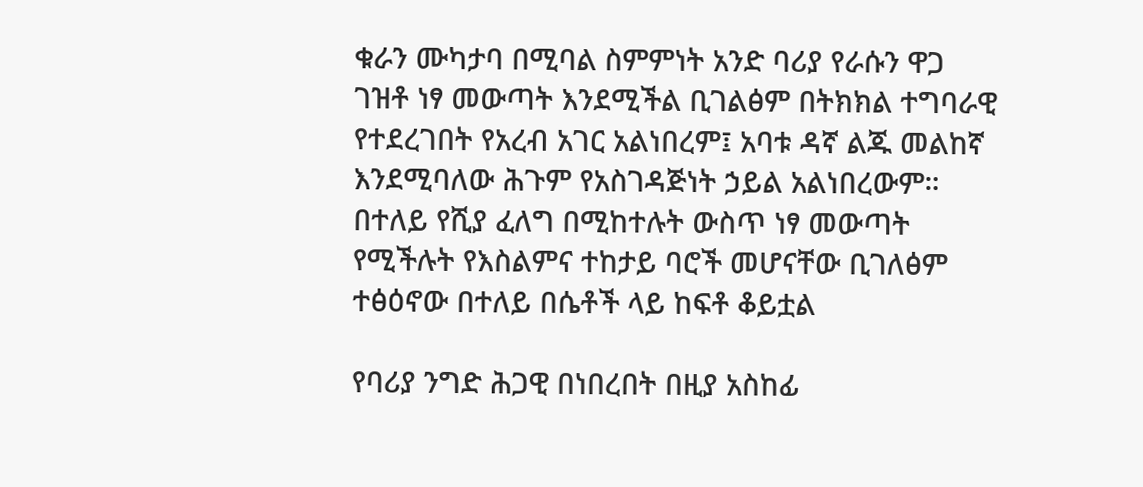ቁራን ሙካታባ በሚባል ስምምነት አንድ ባሪያ የራሱን ዋጋ ገዝቶ ነፃ መውጣት እንደሚችል ቢገልፅም በትክክል ተግባራዊ የተደረገበት የአረብ አገር አልነበረም፤ አባቱ ዳኛ ልጁ መልከኛ እንደሚባለው ሕጉም የአስገዳጅነት ኃይል አልነበረውም። በተለይ የሺያ ፈለግ በሚከተሉት ውስጥ ነፃ መውጣት የሚችሉት የእስልምና ተከታይ ባሮች መሆናቸው ቢገለፅም ተፅዕኖው በተለይ በሴቶች ላይ ከፍቶ ቆይቷል

የባሪያ ንግድ ሕጋዊ በነበረበት በዚያ አስከፊ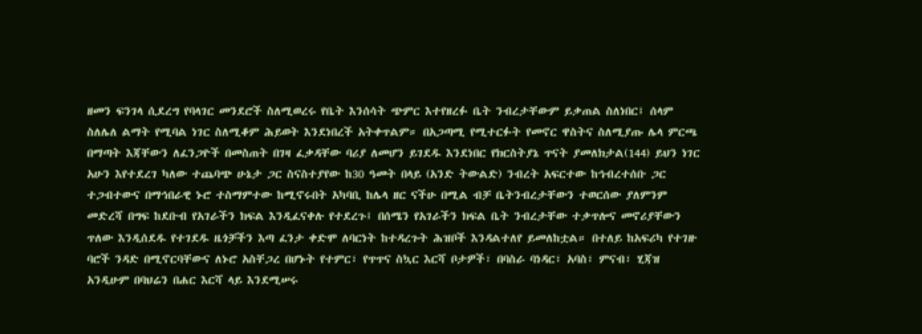ዘመን ፍንገላ ሲደረግ የባላገር መንደሮች ስለሚወረሩ የቤት እንሰሳት ጭምር እተየዘረፉ ቤት ንብረታቸውም ይቃጠል ስለነበር፤ ሰላም ስለሌለ ልማት የሚባል ነገር ስለሚቆም ሕይወት እንደነበረች አትቀጥልም። በአጋጣሚ የሚተርፉት የመኖር ዋስትና ስለሚያጡ ሌላ ምርጫ በማጣት እጃቸውን ለፈንጋዮች በመስጠት በገዛ ፈቃዳቸው ባሪያ ለመሆን ይገደዱ እንደነበር የክርስትያኔ ጥናት ያመለክታል(144) ይህን ነገር አሁን እየተደረገ ካለው ተጨባጭ ሁኔታ ጋር ስናስተያየው ከ30 ዓመት በላይ (አንድ ትውልድ) ንብረት አፍርተው ከኅብረተሰቡ ጋር ተጋብተውና በማኅበራዊ ኑሮ ተስማምተው ከሚኖሩበት አካባቢ ከሌላ ዘር ናችሁ በሚል ብቻ ቤትንብረታቸውን ተወርሰው ያለምንም መድረሻ በግፍ ከደቡብ የአገራችን ክፍል እንዲፈናቀሉ የተደረጉ፤ በሰሜን የአገራችን ክፍል ቤት ንብረታቸው ተቃጥሎና መኖሪያቸውን ጥለው እንዲሰደዱ የተገደዱ ዜጎቻችን እጣ ፈንታ ቀድሞ ለባርነት ከተዳረጉት ሕዝቦች እንዳልተለየ ይመለከቷል። በተለይ ከአፍሪካ የተገዙ ባሮች ንዳድ በሚኖርባቸውና ለኑሮ አስቸጋረ በሆኑት የተምር፣ የጥጥና ስኳር እርሻ ቦታዎች፣ በባስራ ባነዳር፣ አባስ፣ ምናብ፣ ሂጃዝ አንዲሁም በባህሬን በሐር እርሻ ላይ እንደሚሠሩ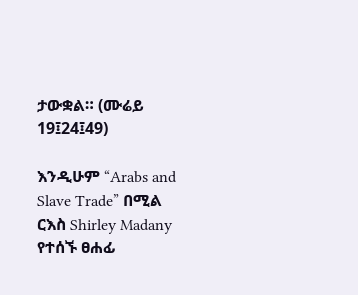ታውቋል። (ሙሬይ 19፤24፤49)

እንዲሁም “Arabs and Slave Trade” በሚል ርእስ Shirley Madany የተሰኙ ፀሐፊ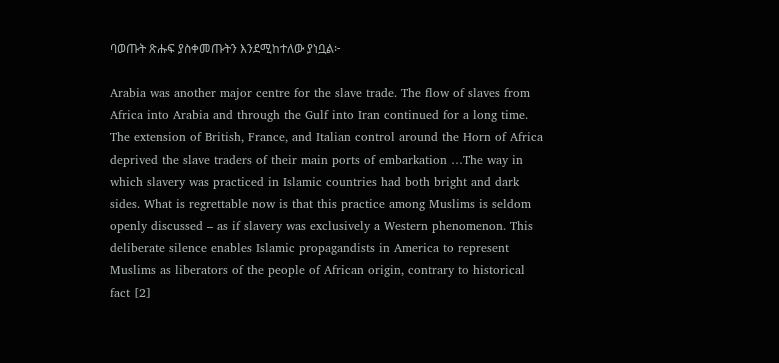ባወጡት ጽሑፍ ያስቀመጡትን እንደሚከተለው ያነቧል፦

Arabia was another major centre for the slave trade. The flow of slaves from Africa into Arabia and through the Gulf into Iran continued for a long time. The extension of British, France, and Italian control around the Horn of Africa deprived the slave traders of their main ports of embarkation …The way in which slavery was practiced in Islamic countries had both bright and dark sides. What is regrettable now is that this practice among Muslims is seldom openly discussed – as if slavery was exclusively a Western phenomenon. This deliberate silence enables Islamic propagandists in America to represent Muslims as liberators of the people of African origin, contrary to historical fact [2]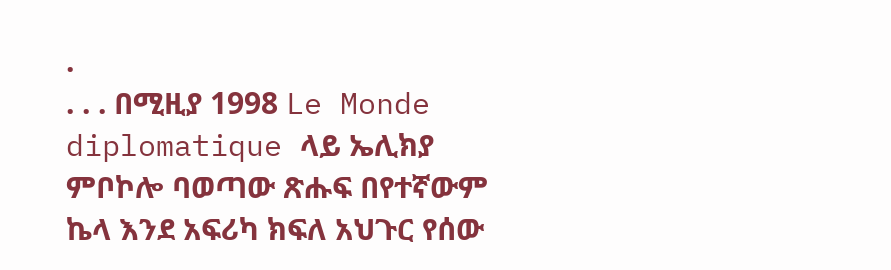.
. . . በሚዚያ 1998 Le Monde diplomatique ላይ ኤሊክያ ምቦኮሎ ባወጣው ጽሑፍ በየተኛውም ኬላ እንደ አፍሪካ ክፍለ አህጉር የሰው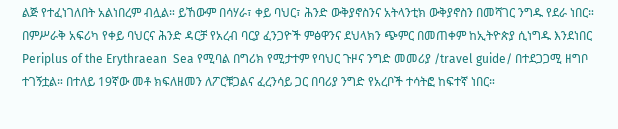ልጅ የተፈነገለበት አልነበረም ብሏል። ይኸውም በሳሃራ፣ ቀይ ባህር፣ ሕንድ ውቅያኖስንና አትላንቲክ ውቅያኖስን በመሻገር ንግዱ የደራ ነበር። በምሥራቅ አፍሪካ የቀይ ባህርና ሕንድ ዳርቻ የአረብ ባርያ ፈንጋዮች ምፅዋንና ደህላክን ጭምር በመጠቀም ከኢትዮጵያ ሲነግዱ እንደነበር Periplus of the Erythraean  Sea የሚባል በግሪክ የሚታተም የባህር ጉዞና ንግድ መመሪያ /travel guide/ በተደጋጋሚ ዘግቦ ተገኝቷል። በተለይ 19ኛው መቶ ክፍለዘመን ለፖርቹጋልና ፈረንሳይ ጋር በባሪያ ንግድ የአረቦች ተሳትፎ ከፍተኛ ነበር።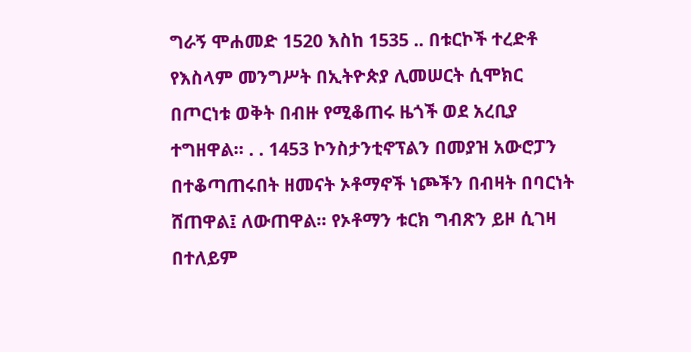ግራኝ ሞሐመድ 1520 እስከ 1535 .. በቱርኮች ተረድቶ የእስላም መንግሥት በኢትዮጵያ ሊመሠርት ሲሞክር በጦርነቱ ወቅት በብዙ የሚቆጠሩ ዜጎች ወደ አረቢያ ተግዘዋል። . . 1453 ኮንስታንቲኖፕልን በመያዝ አውሮፓን በተቆጣጠሩበት ዘመናት ኦቶማኖች ነጮችን በብዛት በባርነት ሸጠዋል፤ ለውጠዋል። የኦቶማን ቱርክ ግብጽን ይዞ ሲገዛ በተለይም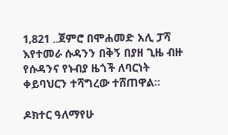1,821 ..ጀምሮ በሞሐመድ አሊ ፓሻ እየተመራ ሱዳንን በቅኝ በያዘ ጊዜ ብዙ የሱዳንና የኑብያ ዜጎች ለባርነት ቀይባህርን ተሻግረው ተሸጠዋል።

ዶክተር ዓለማየሁ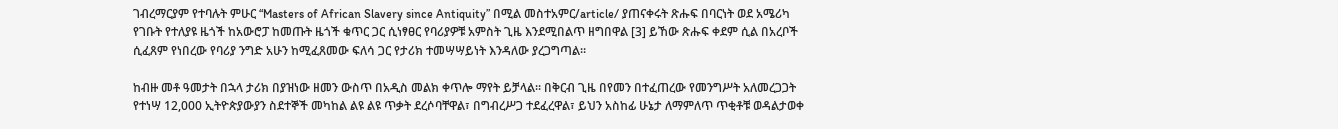ገብረማርያም የተባሉት ምሁር “Masters of African Slavery since Antiquity” በሚል መስተአምር/article/ ያጠናቀሩት ጽሑፍ በባርነት ወደ አሜሪካ የገቡት የተለያዩ ዜጎች ከአውሮፓ ከመጡት ዜጎች ቁጥር ጋር ሲነፃፀር የባሪያዎቹ አምስት ጊዜ እንደሚበልጥ ዘግበዋል [3] ይኸው ጽሑፍ ቀደም ሲል በአረቦች ሲፈጸም የነበረው የባሪያ ንግድ አሁን ከሚፈጸመው ፍለሳ ጋር የታሪክ ተመሣሣይነት እንዳለው ያረጋግጣል።

ከብዙ መቶ ዓመታት በኋላ ታሪክ በያዝነው ዘመን ውስጥ በአዲስ መልክ ቀጥሎ ማየት ይቻላል። በቅርብ ጊዜ በየመን በተፈጠረው የመንግሥት አለመረጋጋት የተነሣ 12,000 ኢትዮጵያውያን ስደተኞች መካከል ልዩ ልዩ ጥቃት ደረሶባቸዋል፣ በግብረሥጋ ተደፈረዋል፣ ይህን አስከፊ ሁኔታ ለማምለጥ ጥቂቶቹ ወዳልታወቀ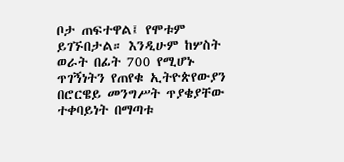ቦታ ጠፍተዋል፤ የሞቱም ይገኙበታል። እንዲሁም ከሦስት ወራት በፊት 700 የሚሆኑ ጥገኝነትን የጠየቁ ኢትዮጵየውያን በሮርዌይ መንግሥት ጥያቄያቸው ተቀባይነት በማጣቱ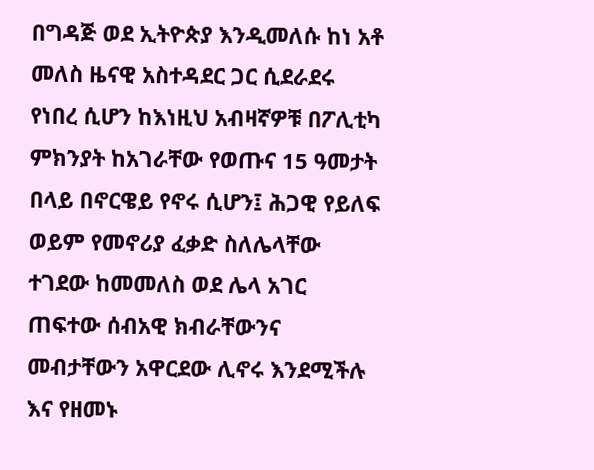በግዳጅ ወደ ኢትዮጵያ እንዲመለሱ ከነ አቶ መለስ ዜናዊ አስተዳደር ጋር ሲደራደሩ የነበረ ሲሆን ከእነዚህ አብዛኛዎቹ በፖሊቲካ ምክንያት ከአገራቸው የወጡና 15 ዓመታት በላይ በኖርዌይ የኖሩ ሲሆን፤ ሕጋዊ የይለፍ ወይም የመኖሪያ ፈቃድ ስለሌላቸው ተገደው ከመመለስ ወደ ሌላ አገር ጠፍተው ሰብአዊ ክብራቸውንና መብታቸውን አዋርደው ሊኖሩ እንደሚችሉ እና የዘመኑ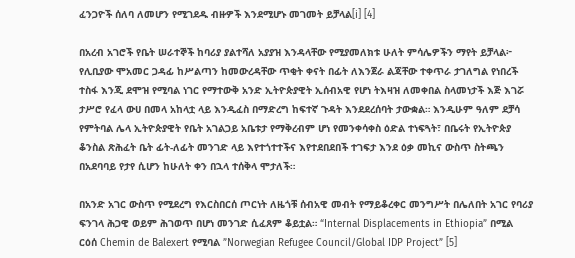ፈንጋዮች ሰለባ ለመሆን የሚገደዱ ብዙዎች እንደሚሆኑ መገመት ይቻላል[i] [4]

በአረብ አገሮች የቤት ሠራተኞች ከባሪያ ያልተሻለ አያያዝ እንዳላቸው የሚያመለክቱ ሁለት ምሳሌዎችን ማየት ይቻላል፦ የሊቢያው ሞአመር ጋዳፊ ከሥልጣን ከመውረዳቸው ጥቂት ቀናት በፊት ለእንጀራ ልጃቸው ተቀጥራ ታገለግል የነበረች ተስፋ እንጂ ደሞዝ የሚባል ነገር የማተውቅ አንድ ኢትዮጵያዊት ኢሰብአዊ የሆነ ትእዛዝ ለመቀበል ስላመነታች እጅ እገሯ ታሥሮ የፈላ ውሀ በመላ አከላቷ ላይ እንዲፈስ በማድረግ ከፍተኛ ጉዳት እንደደረሰባት ታውቋል። እንዲሁም ዓለም ደቻሳ የምትባል ሌላ ኢትዮጵያዊት የቤት አገልጋይ አቤቱታ የማቅረብም ሆነ የመንቀሳቀስ ዕድል ተነፍጓት፣ በቤሩት የኢትዮጵያ ቆንስል ጽሕፈት ቤት ፊት-ለፊት መንገድ ላይ እየተጎተተችና እየተደበደበች ተገፍታ እንደ ዕቃ መኪና ውስጥ ስትጫን በአደባባይ የታየ ሲሆን ከሁለት ቀን በኋላ ተሰቅላ ሞታለች።

በአንድ አገር ውስጥ የሚደረግ የእርስበርሰ ጦርነት ለዜጎቹ ሰብአዊ መብት የማይቆረቀር መንግሥት በሌለበት አገር የባሪያ ፍንገላ ሕጋዊ ወይም ሕገወጥ በሆነ መንገድ ሲፈጸም ቆይቷል። “Internal Displacements in Ethiopia” በሚል ርዕሰ Chemin de Balexert የሚባል ”Norwegian Refugee Council/Global IDP Project” [5]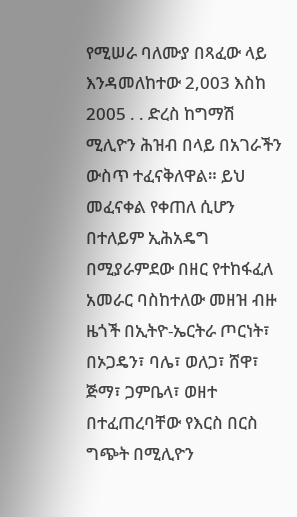የሚሠራ ባለሙያ በጻፈው ላይ እንዳመለከተው 2,003 እስከ 2005 . . ድረስ ከግማሽ ሚሊዮን ሕዝብ በላይ በአገራችን ውስጥ ተፈናቅለዋል። ይህ መፈናቀል የቀጠለ ሲሆን በተለይም ኢሕአዴግ በሚያራምደው በዘር የተከፋፈለ አመራር ባስከተለው መዘዝ ብዙ ዜጎች በኢትዮ-ኤርትራ ጦርነት፣ በኦጋዴን፣ ባሌ፣ ወለጋ፣ ሸዋ፣ ጅማ፣ ጋምቤላ፣ ወዘተ በተፈጠረባቸው የእርስ በርስ ግጭት በሚሊዮን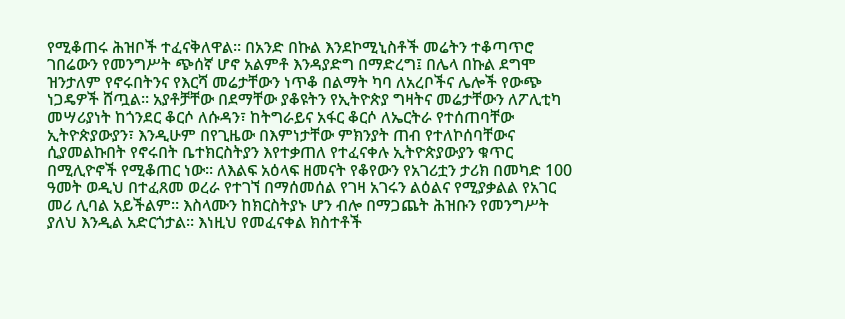የሚቆጠሩ ሕዝቦች ተፈናቅለዋል። በአንድ በኩል እንደኮሚኒስቶች መሬትን ተቆጣጥሮ ገበሬውን የመንግሥት ጭሰኛ ሆኖ አልምቶ እንዳያድግ በማድረግ፤ በሌላ በኩል ደግሞ ዝንታለም የኖሩበትንና የእርሻ መሬታቸውን ነጥቆ በልማት ካባ ለአረቦችና ሌሎች የውጭ ነጋዴዎች ሸጧል። አያቶቻቸው በደማቸው ያቆዩትን የኢትዮጵያ ግዛትና መሬታቸውን ለፖሊቲካ መሣሪያነት ከጎንደር ቆርሶ ለሱዳን፣ ከትግራይና አፋር ቆርሶ ለኤርትራ የተሰጠባቸው ኢትዮጵያውያን፣ እንዲሁም በየጊዜው በእምነታቸው ምክንያት ጠብ የተለኮሰባቸውና ሲያመልኩበት የኖሩበት ቤተክርስትያን እየተቃጠለ የተፈናቀሉ ኢትዮጵያውያን ቁጥር በሚሊዮኖች የሚቆጠር ነው። ለእልፍ አዕላፍ ዘመናት የቆየውን የአገሪቷን ታሪክ በመካድ 100 ዓመት ወዲህ በተፈጸመ ወረራ የተገኘ በማሰመሰል የገዛ አገሩን ልዕልና የሚያቃልል የአገር መሪ ሊባል አይችልም። እስላሙን ከክርስትያኑ ሆን ብሎ በማጋጨት ሕዝቡን የመንግሥት ያለህ እንዲል አድርጎታል። እነዚህ የመፈናቀል ክስተቶች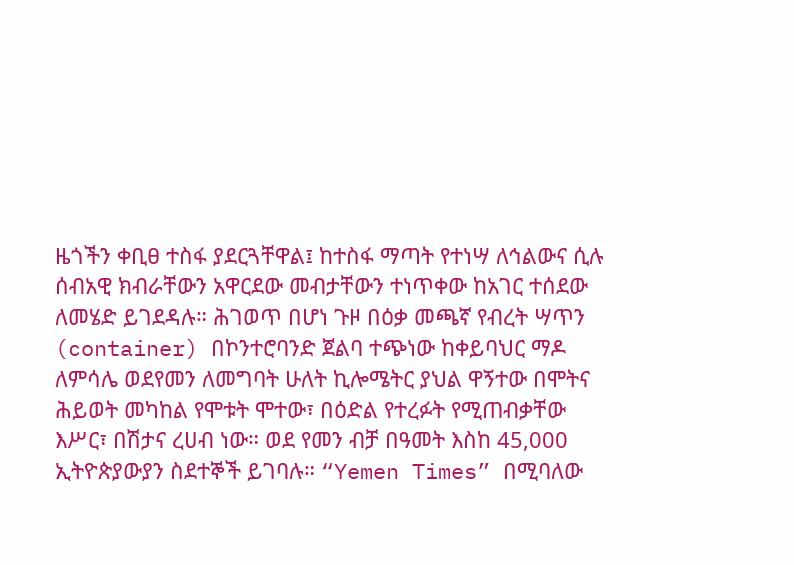ዜጎችን ቀቢፀ ተስፋ ያደርጓቸዋል፤ ከተስፋ ማጣት የተነሣ ለኅልውና ሲሉ ሰብአዊ ክብራቸውን አዋርደው መብታቸውን ተነጥቀው ከአገር ተሰደው ለመሄድ ይገደዳሉ። ሕገወጥ በሆነ ጉዞ በዕቃ መጫኛ የብረት ሣጥን (container) በኮንተሮባንድ ጀልባ ተጭነው ከቀይባህር ማዶ ለምሳሌ ወደየመን ለመግባት ሁለት ኪሎሜትር ያህል ዋኝተው በሞትና ሕይወት መካከል የሞቱት ሞተው፣ በዕድል የተረፉት የሚጠብቃቸው እሥር፣ በሽታና ረሀብ ነው። ወደ የመን ብቻ በዓመት እስከ 45,000 ኢትዮጵያውያን ስደተኞች ይገባሉ። “Yemen Times” በሚባለው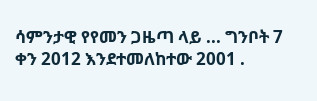ሳምንታዊ የየመን ጋዜጣ ላይ ... ግንቦት 7 ቀን 2012 እንደተመለከተው 2001 .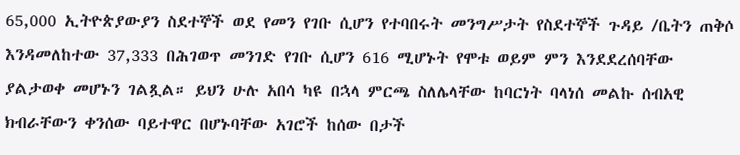65,000 ኢትዮጵያውያን ስደተኞች ወደ የመን የገቡ ሲሆን የተባበሩት መንግሥታት የስደተኞች ጉዳይ /ቤትን ጠቅሶ እንዳመለከተው 37,333 በሕገወጥ መንገድ የገቡ ሲሆን 616 ሚሆኑት የሞቱ ወይም ምን እንደደረሰባቸው ያልታወቀ መሆኑን ገልጿል። ይህን ሁሉ አበሳ ካዩ በኋላ ምርጫ ስለሌላቸው ከባርነት ባላነሰ መልኩ ሰብአዊ ክብራቸውን ቀንሰው ባይተዋር በሆኑባቸው አገሮች ከሰው በታች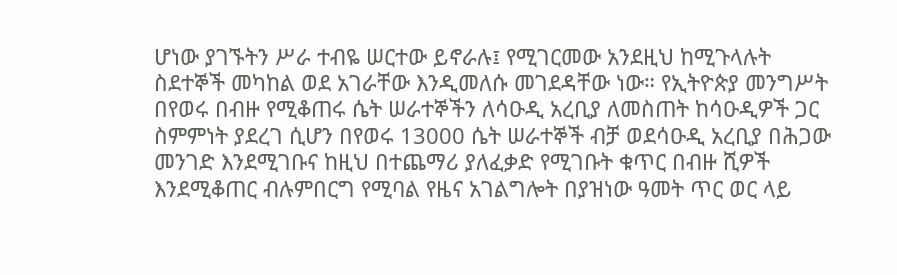ሆነው ያገኙትን ሥራ ተብዬ ሠርተው ይኖራሉ፤ የሚገርመው አንደዚህ ከሚጉላሉት ስደተኞች መካከል ወደ አገራቸው እንዲመለሱ መገደዳቸው ነው። የኢትዮጵያ መንግሥት በየወሩ በብዙ የሚቆጠሩ ሴት ሠራተኞችን ለሳዑዲ አረቢያ ለመስጠት ከሳዑዲዎች ጋር ስምምነት ያደረገ ሲሆን በየወሩ 13000 ሴት ሠራተኞች ብቻ ወደሳዑዲ አረቢያ በሕጋው መንገድ እንደሚገቡና ከዚህ በተጨማሪ ያለፈቃድ የሚገቡት ቁጥር በብዙ ሺዎች እንደሚቆጠር ብሉምበርግ የሚባል የዜና አገልግሎት በያዝነው ዓመት ጥር ወር ላይ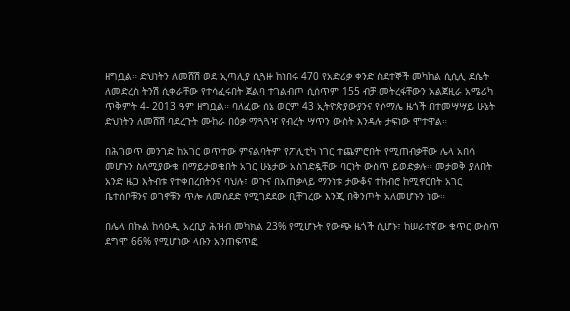ዘግቧል። ድህነትን ለመሸሽ ወደ ኢጣሊያ ሲጓዙ ከነበሩ 470 የአድሪቃ ቀንድ ስደተኞች መካከል ሲሲሊ ደሴት ለመድረስ ትንሽ ሲቀራቸው የተሳፈሩበት ጀልባ ተገልብጦ ሲሰጥም 155 ብቻ መትረፋቸውን አልጀዚራ አሜሪካ ጥቅምት 4- 2013 ዓም ዘግቧል። ባለፈው ሰኔ ወርም 43 ኢትዮጵያውያንና የሶማሌ ዜጎች በተመሣሣይ ሁኔት ድህነትን ለመሸሽ ባደረጉት ሙከራ በዕቃ ማጓጓዣ የብረት ሣጥን ውስት እንዳሉ ታፍነው ሞተዋል።

በሕገወጥ መንገድ ከአገር ወጥተው ምናልባትም የፖሊቲካ ነገር ተጨምሮበት የሚጠብቃቸው ሌላ አበሳ መሆኑን ስለሚያውቁ በማይታወቁበት አገር ሁኔታው አስገድዷቸው ባርነት ውስጥ ይወድቃሉ። መታወቅ ያለበት አንድ ዜጋ እትብቱ የተቀበረበትንና ባህሉ፣ ወጉና በአጠቃላይ ማንነቱ ታውቆና ተከብሮ ከሚኖርበት አገር ቤተሰቦቹንና ወገኖቹን ጥሎ ለመሰደድ የሚገደደው ቢቸገረው እንጂ በቅንጦት አለመሆኑን ነው።

በሌላ በኩል ከሳዑዲ አረቢያ ሕዝብ መካክል 23% የሚሆኑት የውጭ ዜጎች ሲሆኑ፣ ከሠራተኛው ቁጥር ውስጥ ደግሞ 66% የሚሆነው ላቡን አንጠፍጥፎ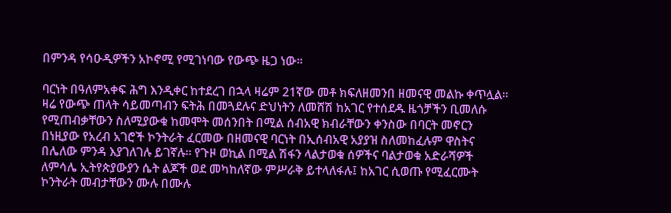በምንዳ የሳዑዲዎችን አኮኖሚ የሚገነባው የውጭ ዜጋ ነው።

ባርነት በዓለምአቀፍ ሕግ እንዲቀር ከተደረገ በኋላ ዛሬም 21ኛው መቶ ክፍለዘመንበ ዘመናዊ መልኩ ቀጥሏል። ዛሬ የውጭ ጠላት ሳይመጣብን ፍትሕ በመጓደሉና ድህነትን ለመሸሽ ከአገር የተሰደዱ ዜጎቻችን ቢመለሱ የሚጠብቃቸውን ስለሚያውቁ ከመሞት መሰንበት በሚል ሰብአዊ ክብራቸውን ቀንስው በባርት መኖርን በነዚያው የአረብ አገሮች ኮንትራት ፈርመው በዘመናዊ ባርነት በኢሰብአዊ አያያዝ ስለመከፈሉም ዋስትና በሌለው ምንዳ እያገለገሉ ይገኛሉ። የጉዞ ወኪል በሚል ሽፋን ላልታወቁ ሰዎችና ባልታወቁ አድራሻዎች ለምሳሌ ኢትየጵያውያን ሴት ልጆች ወደ መካከለኛው ምሥራቅ ይተላለፋሉ፤ ከአገር ሲወጡ የሚፈርሙት ኮንትራት መብታቸውን ሙሉ በሙሉ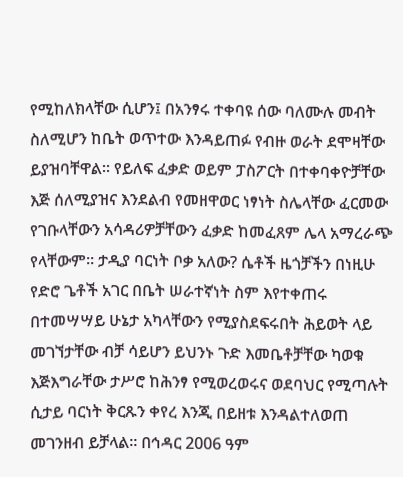የሚከለክላቸው ሲሆን፤ በአንፃሩ ተቀባዩ ሰው ባለሙሉ መብት ስለሚሆን ከቤት ወጥተው እንዳይጠፉ የብዙ ወራት ደሞዛቸው ይያዝባቸዋል። የይለፍ ፈቃድ ወይም ፓስፖርት በተቀባቀዮቻቸው እጅ ሰለሚያዝና እንደልብ የመዘዋወር ነፃነት ስሌላቸው ፈርመው የገቡላቸውን አሳዳሪዎቻቸውን ፈቃድ ከመፈጸም ሌላ አማረራጭ የላቸውም። ታዲያ ባርነት ቦቃ አለው? ሴቶች ዜጎቻችን በነዚሁ የድሮ ጌቶች አገር በቤት ሠራተኛነት ስም እየተቀጠሩ በተመሣሣይ ሁኔታ አካላቸውን የሚያስደፍሩበት ሕይወት ላይ መገኘታቸው ብቻ ሳይሆን ይህንኑ ጉድ እመቤቶቻቸው ካወቁ እጅእግራቸው ታሥሮ ከሕንፃ የሚወረወሩና ወደባህር የሚጣሉት ሲታይ ባርነት ቅርጹን ቀየረ እንጂ በይዘቱ እንዳልተለወጠ መገንዘብ ይቻላል። በኅዳር 2006 ዓም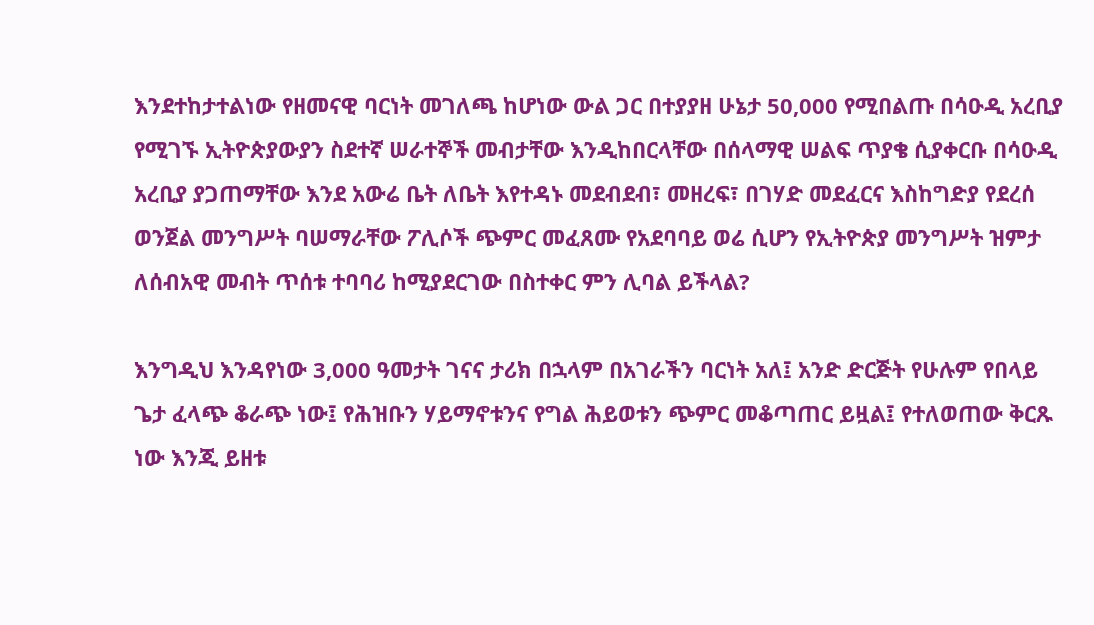እንደተከታተልነው የዘመናዊ ባርነት መገለጫ ከሆነው ውል ጋር በተያያዘ ሁኔታ 50,000 የሚበልጡ በሳዑዲ አረቢያ የሚገኙ ኢትዮጵያውያን ስደተኛ ሠራተኞች መብታቸው እንዲከበርላቸው በሰላማዊ ሠልፍ ጥያቄ ሲያቀርቡ በሳዑዲ አረቢያ ያጋጠማቸው እንደ አውሬ ቤት ለቤት እየተዳኑ መደብደብ፣ መዘረፍ፣ በገሃድ መደፈርና እስከግድያ የደረሰ ወንጀል መንግሥት ባሠማራቸው ፖሊሶች ጭምር መፈጸሙ የአደባባይ ወሬ ሲሆን የኢትዮጵያ መንግሥት ዝምታ ለሰብአዊ መብት ጥሰቱ ተባባሪ ከሚያደርገው በስተቀር ምን ሊባል ይችላል?

እንግዲህ እንዳየነው 3,000 ዓመታት ገናና ታሪክ በኋላም በአገራችን ባርነት አለ፤ አንድ ድርጅት የሁሉም የበላይ ጌታ ፈላጭ ቆራጭ ነው፤ የሕዝቡን ሃይማኖቱንና የግል ሕይወቱን ጭምር መቆጣጠር ይዟል፤ የተለወጠው ቅርጹ ነው እንጂ ይዘቱ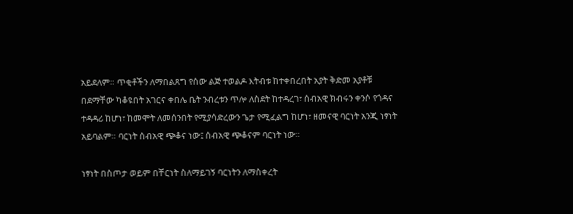አይደለም። ጥቂቶችን ለማበልጸግ የሰው ልጅ ተወልዶ እትብቱ ከተቀበረበት አያት ቅድመ አያቶቹ በደማቸው ካቆዩበት አገርና ቀበሌ ቤት ንብረቱን ጥሎ ለስደት ከተዳረገ፣ ሰብአዊ ክብሩን ቀንሶ የጎዳና ተዳዳሪ ከሆነ፣ ከመሞት ለመሰንበት የሚያሳድረውን ጌታ የሚፈልግ ከሆነ፣ ዘመናዊ ባርነት አንጂ ነፃነት አይባልም። ባርነት ሰብአዊ ጭቆና ነው፤ ሰብአዊ ጭቆናም ባርነት ነው።

ነፃነት በስጦታ ወይም በቸርነት ስለማይገኝ ባርነትን ለማስቀረት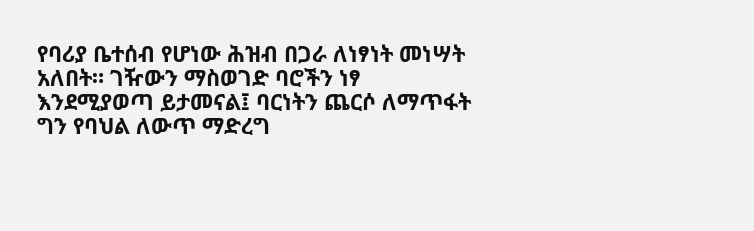የባሪያ ቤተሰብ የሆነው ሕዝብ በጋራ ለነፃነት መነሣት አለበት። ገዥውን ማስወገድ ባሮችን ነፃ እንደሚያወጣ ይታመናል፤ ባርነትን ጨርሶ ለማጥፋት ግን የባህል ለውጥ ማድረግ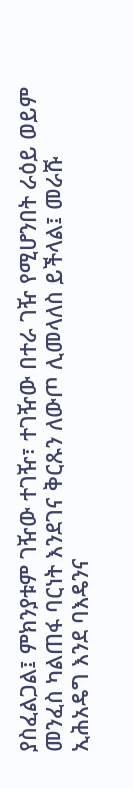ያስፈልጋል፤ ምክንያቱም ገዥው ተገዥ፣ ተገዥው በተራ ገዥ የሚሆንበት ራዕይ ወይም መንፈስ ካልጠፋ ባርነት እንደገና ቅርጹን ለውጦ ሊመላለስ ይችላል፤ መራሹ ኢሕአዴግ እንደ ባእዴንና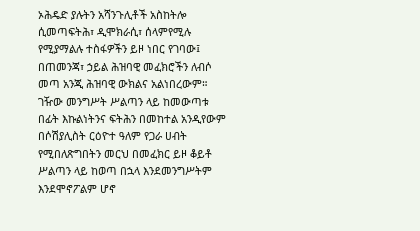ኦሕዴድ ያሉትን አሻንጉሊቶች አስከትሎ ሲመጣፍትሕ፣ ዲሞክራሲ፣ ሰላምየሚሉ የሚያማልሉ ተስፋዎችን ይዞ ነበር የገባው፤ በጠመንጃ፣ ኃይል ሕዝባዊ መፈክሮችን ለብሶ መጣ አንጂ ሕዝባዊ ውክልና አልነበረውም። ገዥው መንግሥት ሥልጣን ላይ ከመውጣቱ በፊት እኩልነትንና ፍትሕን በመከተል አንዲየውም በሶሽያሊስት ርዕዮተ ዓለም የጋራ ሀብት የሚበለጽግበትን መርህ በመፈክር ይዞ ቆይቶ ሥልጣን ላይ ከወጣ በኋላ እንደመንግሥትም እንደሞኖፖልም ሆኖ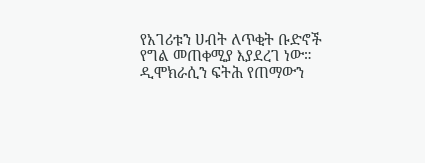የአገሪቱን ሀብት ለጥቂት ቡድኖች የግል መጠቀሚያ እያደረገ ነው። ዲሞክራሲን ፍትሕ የጠማውን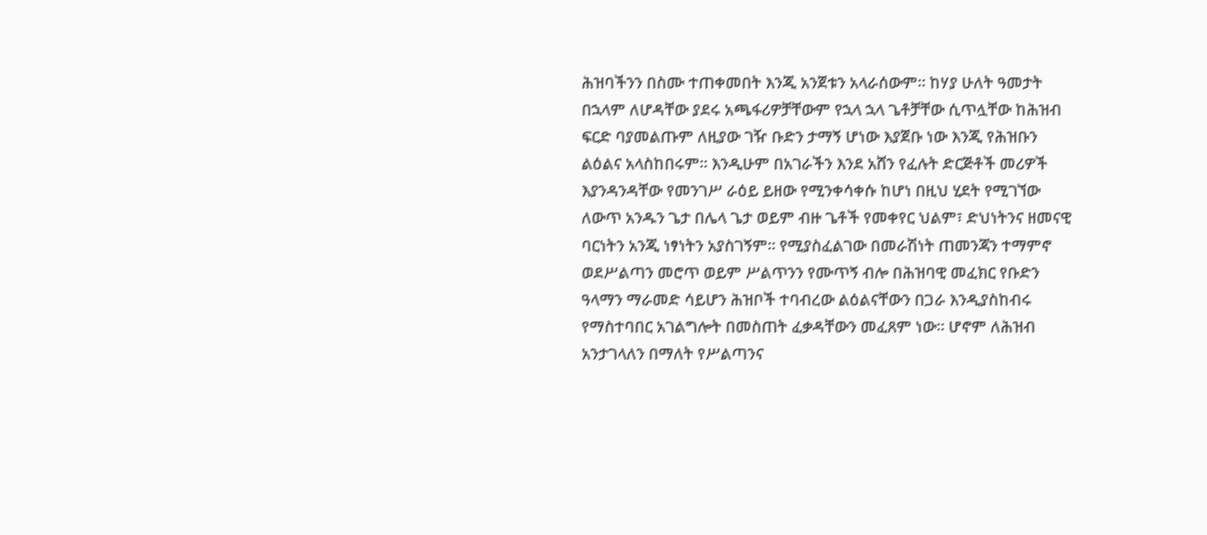ሕዝባችንን በስሙ ተጠቀመበት እንጂ አንጀቱን አላራሰውም። ከሃያ ሁለት ዓመታት በኋላም ለሆዳቸው ያደሩ አጫፋሪዎቻቸውም የኋላ ኋላ ጌቶቻቸው ሲጥሏቸው ከሕዝብ ፍርድ ባያመልጡም ለዚያው ገዥ ቡድን ታማኝ ሆነው እያጀቡ ነው እንጂ የሕዝቡን ልዕልና አላስከበሩም። እንዲሁም በአገራችን እንደ አሸን የፈሉት ድርጅቶች መሪዎች እያንዳንዳቸው የመንገሥ ራዕይ ይዘው የሚንቀሳቀሱ ከሆነ በዚህ ሂደት የሚገኘው ለውጥ አንዱን ጌታ በሌላ ጌታ ወይም ብዙ ጌቶች የመቀየር ህልም፣ ድህነትንና ዘመናዊ ባርነትን አንጂ ነፃነትን አያስገኝም። የሚያስፈልገው በመራሽነት ጠመንጃን ተማምኖ ወደሥልጣን መሮጥ ወይም ሥልጥንን የሙጥኝ ብሎ በሕዝባዊ መፈክር የቡድን ዓላማን ማራመድ ሳይሆን ሕዝቦች ተባብረው ልዕልናቸውን በጋራ እንዲያስከብሩ የማስተባበር አገልግሎት በመስጠት ፈቃዳቸውን መፈጸም ነው። ሆኖም ለሕዝብ አንታገላለን በማለት የሥልጣንና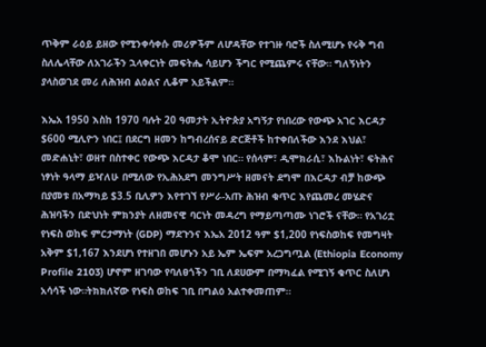ጥቅም ራዕይ ይዘው የሚንቀሳቀሱ መሪዎችም ለሆዳቸው የተገዙ ባሮች ስለሚሆኑ የሩቅ ግብ ስለሌላቸው ለአገራችን ኋላቀርነት መፍትሔ ሳይሆን ችግር የሚጨምሩ ናቸው። ግለኝነትን ያላስወገደ መሪ ለሕዝብ ልዕልና ሊቆም አይችልም።

እኤአ 1950 እስከ 1970 ባሉት 20 ዓመታት ኢትዮጵያ አግኝታ የነበረው የውጭ አገር እርዳታ $600 ሚሊዮን ነበር፤ በደርግ ዘመን ከግብረሰናይ ድርጅቶች ከተቀበለችው እንደ እህል፣ መድሐኒት፣ ወዘተ በስተቀር የውጭ እርዳታ ቆሞ ነበር። የሰላም፣ ዲሞክራሲ፣ እኩልነት፣ ፍትሕና ነፃነት ዓላማ ይዣለሁ በሚለው የኢሕአደግ መንግሥት ዘመናት ደግሞ በእርዳታ ብቻ ከውጭ በያመቱ በአማካይ $3.5 ቢሊዎን እየተገኘ የሥራ-አጡ ሕዝብ ቁጥር እየጨመረ መሄድና ሕዝባችን በድህነት ምክንያት ለዘመናዊ ባርነት መዳረግ የማይጣጣሙ ነገሮች ናቸው። የአገሪቷ የነፍስ ወከፍ ምርታማነት (GDP) ማደጉንና እኤአ 2012 ዓም $1,200 የነፍስወከፍ የመግዛት አቅም $1,167 እንደሆነ የተዘገበ መሆኑን አይ ኤም ኤፍም አረጋግጧል (Ethiopia Economy Profile 2103) ሆኖም ዘገባው የባለፀጎችን ገቢ ለደሀውም በማካፈል የሚገኝ ቁጥር ስለሆነ አሳሳች ነው።ትክክለኛው የነፍስ ወከፍ ገቢ በግልዕ አልተቀመጠም።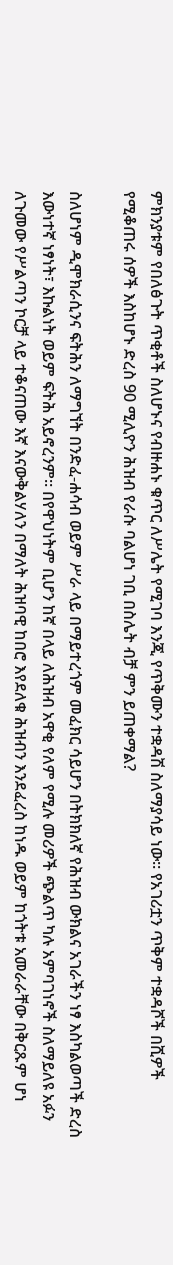ምክንያቱም የበለፅጉት ጥቂቶች ስለሆኑና የብዙሐኑ ቁጥር ለሥሌት የሚገባ እንጂ የጥቅሙን ተቋዳሽ ስለማያሳይ ነው። የአገሪቷን ጥቅም ተቋዳሾች በሺዎች የሚቆጠሩ ሰዎች እስከሆኑ ድረስ 90 ሚሊዮን ሕዝብ የራሱ ባልሆነ ገቢ በስሌት ብቻ ምን ይጠቀማል?

ስለሆነም ዲሞክራሲንና ፍትሕን ለማግኘት በንድፈ-ሐሳብ ወይም ሥራ ላይ በማይተረጎም መፈክር ሳይሆን በትክክለኛ የሕዝብ ውክልና አገራችን ነፃ እስካልወጣች ድረስ እውነተኛ ነፃነት፣ እኩልነት ወይም ፍትሕ አይኖረንም። በየዋህነትም ቢሆን ከኛ በላይ ለሕዝብ አዋቂ የለም የሚሉ መሪዎች ጭልጥ ካሉ አምባገነኖች ስለማይለዩ አፉን ለጉመው የሥልጣን ኮርቻ ላይ ተቆናጠው እኛ እናውቅልሃለን በማለት ሕዝባዊ ከበሮ እየደለቁ ሕዝብን እንደፈረስ ከነዱ ወይም ከጎትቱ አመራራቸው በቅርጹም ሆነ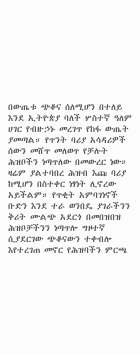በውጤቱ ጭቆና ሰለሚሆን በተለይ እንደ ኢትዮጵያ ባለች ሦስተኛ ዓለም ሀገር የብዙኃኑ መረገጥ የከፋ ውጤት ያመጣል። የጥንት ባሪያ አሳዳሪዎች ሰውን መሸጥ መለወጥ የቻሉት ሕዝቦችን ነጣጥለው በመውረር ነው። ዛሬም ያልተባበረ ሕዝብ እጩ ባሪያ ከሚሆን በስተቀር ነፃነት ሊኖረው አይችልም። የጥቂት አምባገነኖች ቡድን እንደ ተራ ወንበዴ ያገራችንን ቅሪት ሙልጭ አደርጎ በመበዝበዝ ሕዝቦቻችንን ነጣጥሎ ግዞተኛ ሲያደርገው ጭቆናውን ተቀብሎ እየተረገጠ መኖር የሕዝባችን ምርጫ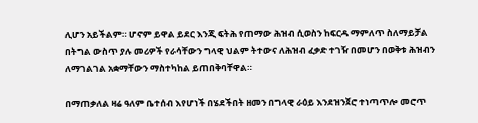ሊሆን አይችልም። ሆኖም ይዋል ይደር እንጂ ፍትሕ የጠማው ሕዝብ ሲወስን ከፍርዱ ማምለጥ ስለማይቻል በትግል ውስጥ ያሉ መሪዎች የራሳቸውን ግላዊ ህልም ትተውና ለሕዝብ ፈቃድ ተገዥ በመሆን በወቅቱ ሕዝብን ለማገልገል አቋማቸውን ማስተካከል ይጠበቅባቸዋል።

በማጠቃለል ዛሬ ዓለም ቤተሰብ እየሆነች በሄደችበት ዘመን በግላዊ ራዕይ እንደዝንጀሮ ተነጣጥሎ መሮጥ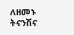ለዘመኑ ትናንሽና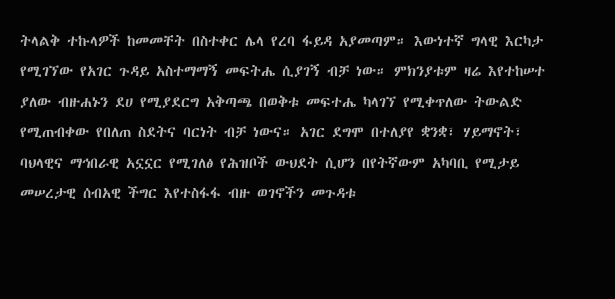ትላልቅ ተኩላዎች ከመመቸት በስተቀር ሌላ የረባ ፋይዳ አያመጣም። እውነተኛ ግላዊ እርካታ የሚገኘው የአገር ጉዳይ አስተማማኝ መፍትሔ ሲያገኝ ብቻ ነው። ምክንያቱም ዛሬ እየተከሠተ ያለው ብዙሐኑን ደሀ የሚያደርግ አቅጣጫ በወቅቱ መፍተሔ ካላገኘ የሚቀጥለው ትውልድ የሚጠብቀው የበለጠ ስደትና ባርነት ብቻ ነውና። አገር ደግሞ በተለያየ ቋንቋ፣ ሃይማኖት፣ ባህላዊና ማኅበራዊ አኗኗር የሚገለፅ የሕዝቦች ውህደት ሲሆን በየትኛውም አካባቢ የሚታይ መሠረታዊ ሰብአዊ ችግር እየተስፋፋ ብዙ ወገኖችን መጉዳቱ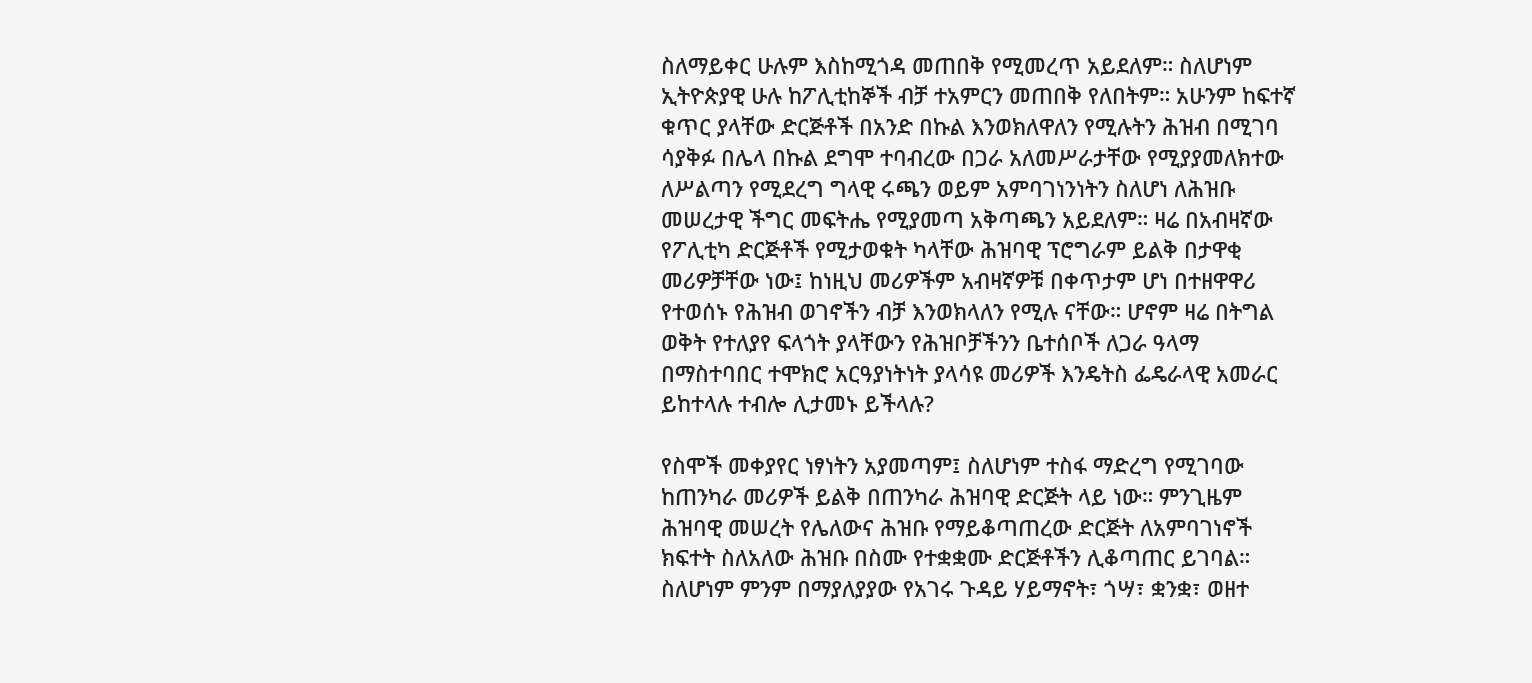ስለማይቀር ሁሉም እስከሚጎዳ መጠበቅ የሚመረጥ አይደለም። ስለሆነም ኢትዮጵያዊ ሁሉ ከፖሊቲከኞች ብቻ ተአምርን መጠበቅ የለበትም። አሁንም ከፍተኛ ቁጥር ያላቸው ድርጅቶች በአንድ በኩል እንወክለዋለን የሚሉትን ሕዝብ በሚገባ ሳያቅፉ በሌላ በኩል ደግሞ ተባብረው በጋራ አለመሥራታቸው የሚያያመለክተው ለሥልጣን የሚደረግ ግላዊ ሩጫን ወይም አምባገነንነትን ስለሆነ ለሕዝቡ መሠረታዊ ችግር መፍትሔ የሚያመጣ አቅጣጫን አይደለም። ዛሬ በአብዛኛው የፖሊቲካ ድርጅቶች የሚታወቁት ካላቸው ሕዝባዊ ፕሮግራም ይልቅ በታዋቂ መሪዎቻቸው ነው፤ ከነዚህ መሪዎችም አብዛኛዎቹ በቀጥታም ሆነ በተዘዋዋሪ የተወሰኑ የሕዝብ ወገኖችን ብቻ እንወክላለን የሚሉ ናቸው። ሆኖም ዛሬ በትግል ወቅት የተለያየ ፍላጎት ያላቸውን የሕዝቦቻችንን ቤተሰቦች ለጋራ ዓላማ በማስተባበር ተሞክሮ አርዓያነትነት ያላሳዩ መሪዎች እንዴትስ ፌዴራላዊ አመራር ይከተላሉ ተብሎ ሊታመኑ ይችላሉ?

የስሞች መቀያየር ነፃነትን አያመጣም፤ ስለሆነም ተስፋ ማድረግ የሚገባው ከጠንካራ መሪዎች ይልቅ በጠንካራ ሕዝባዊ ድርጅት ላይ ነው። ምንጊዜም ሕዝባዊ መሠረት የሌለውና ሕዝቡ የማይቆጣጠረው ድርጅት ለአምባገነኖች ክፍተት ስለአለው ሕዝቡ በስሙ የተቋቋሙ ድርጅቶችን ሊቆጣጠር ይገባል። ስለሆነም ምንም በማያለያያው የአገሩ ጉዳይ ሃይማኖት፣ ጎሣ፣ ቋንቋ፣ ወዘተ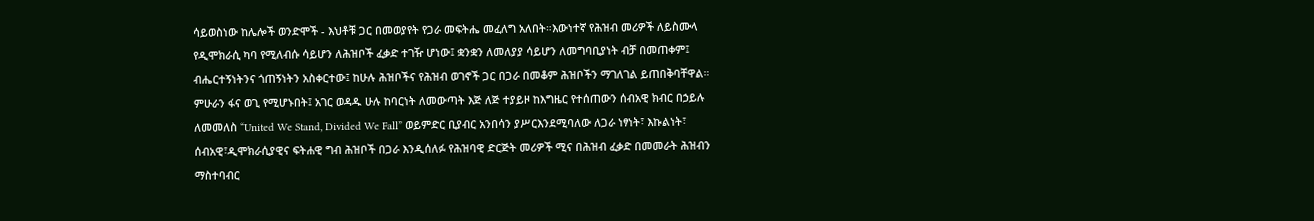ሳይወስነው ከሌሎች ወንድሞች - እህቶቹ ጋር በመወያየት የጋራ መፍትሔ መፈለግ አለበት።እውነተኛ የሕዝብ መሪዎች ለይስሙላ የዲሞክራሲ ካባ የሚለብሱ ሳይሆን ለሕዝቦች ፈቃድ ተገዥ ሆነው፤ ቋንቋን ለመለያያ ሳይሆን ለመግባቢያነት ብቻ በመጠቀም፤ ብሔርተኝነትንና ጎጠኝነትን አስቀርተው፤ ከሁሉ ሕዝቦችና የሕዝብ ወገኖች ጋር በጋራ በመቆም ሕዝቦችን ማገለገል ይጠበቅባቸዋል። ምሁራን ፋና ወጊ የሚሆኑበት፤ አገር ወዳዱ ሁሉ ከባርነት ለመውጣት እጅ ለጅ ተያይዞ ከእግዜር የተሰጠውን ሰብአዊ ክብር በኃይሉ ለመመለስ “United We Stand, Divided We Fall” ወይምድር ቢያብር አንበሳን ያሥርእንደሚባለው ለጋራ ነፃነት፣ እኩልነት፣ ሰብአዊ፣ዲሞክራሲያዊና ፍትሐዊ ግብ ሕዝቦች በጋራ እንዲሰለፉ የሕዝባዊ ድርጅት መሪዎች ሚና በሕዝብ ፈቃድ በመመራት ሕዝብን ማስተባብር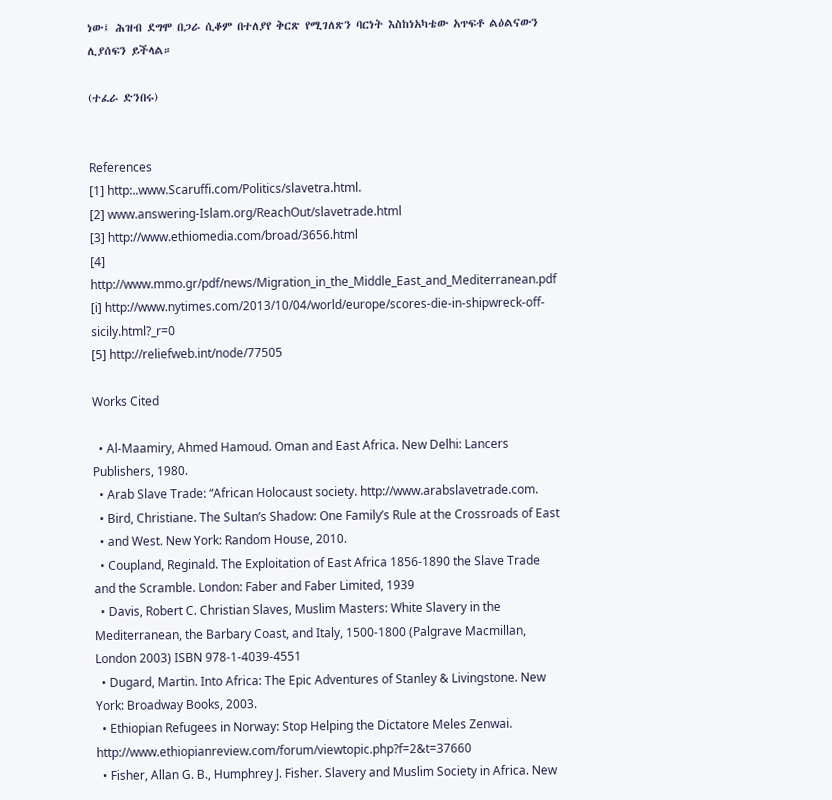ነው፤ ሕዝብ ደግሞ በጋራ ሲቆም በተለያየ ቅርጽ የሚገለጽን ባርነት እስከነአካቴው አጥፍቶ ልዕልናውን ሊያሰፍን ይችላል።

(ተፈራ ድንበሩ)


References
[1] http:..www.Scaruffi.com/Politics/slavetra.html.
[2] www.answering-Islam.org/ReachOut/slavetrade.html
[3] http://www.ethiomedia.com/broad/3656.html
[4] http://www.mmo.gr/pdf/news/Migration_in_the_Middle_East_and_Mediterranean.pdf
[i] http://www.nytimes.com/2013/10/04/world/europe/scores-die-in-shipwreck-off-sicily.html?_r=0
[5] http://reliefweb.int/node/77505

Works Cited

  • Al-Maamiry, Ahmed Hamoud. Oman and East Africa. New Delhi: Lancers Publishers, 1980.
  • Arab Slave Trade: “African Holocaust society. http://www.arabslavetrade.com.
  • Bird, Christiane. The Sultan’s Shadow: One Family’s Rule at the Crossroads of East
  • and West. New York: Random House, 2010.
  • Coupland, Reginald. The Exploitation of East Africa 1856-1890 the Slave Trade and the Scramble. London: Faber and Faber Limited, 1939
  • Davis, Robert C. Christian Slaves, Muslim Masters: White Slavery in the Mediterranean, the Barbary Coast, and Italy, 1500-1800 (Palgrave Macmillan, London 2003) ISBN 978-1-4039-4551
  • Dugard, Martin. Into Africa: The Epic Adventures of Stanley & Livingstone. New York: Broadway Books, 2003.
  • Ethiopian Refugees in Norway: Stop Helping the Dictatore Meles Zenwai. http://www.ethiopianreview.com/forum/viewtopic.php?f=2&t=37660
  • Fisher, Allan G. B., Humphrey J. Fisher. Slavery and Muslim Society in Africa. New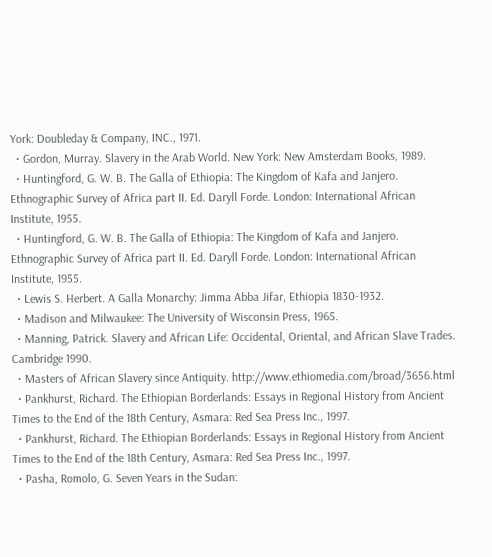York: Doubleday & Company, INC., 1971.
  • Gordon, Murray. Slavery in the Arab World. New York: New Amsterdam Books, 1989.
  • Huntingford, G. W. B. The Galla of Ethiopia: The Kingdom of Kafa and Janjero. Ethnographic Survey of Africa part II. Ed. Daryll Forde. London: International African Institute, 1955.
  • Huntingford, G. W. B. The Galla of Ethiopia: The Kingdom of Kafa and Janjero. Ethnographic Survey of Africa part II. Ed. Daryll Forde. London: International African Institute, 1955.
  • Lewis S. Herbert. A Galla Monarchy: Jimma Abba Jifar, Ethiopia 1830-1932.
  • Madison and Milwaukee: The University of Wisconsin Press, 1965.
  • Manning, Patrick. Slavery and African Life: Occidental, Oriental, and African Slave Trades. Cambridge 1990.
  • Masters of African Slavery since Antiquity. http://www.ethiomedia.com/broad/3656.html
  • Pankhurst, Richard. The Ethiopian Borderlands: Essays in Regional History from Ancient Times to the End of the 18th Century, Asmara: Red Sea Press Inc., 1997.
  • Pankhurst, Richard. The Ethiopian Borderlands: Essays in Regional History from Ancient Times to the End of the 18th Century, Asmara: Red Sea Press Inc., 1997.
  • Pasha, Romolo, G. Seven Years in the Sudan: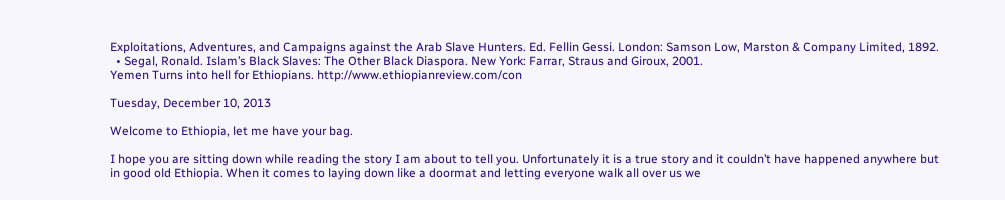Exploitations, Adventures, and Campaigns against the Arab Slave Hunters. Ed. Fellin Gessi. London: Samson Low, Marston & Company Limited, 1892.
  • Segal, Ronald. Islam’s Black Slaves: The Other Black Diaspora. New York: Farrar, Straus and Giroux, 2001.
Yemen Turns into hell for Ethiopians. http://www.ethiopianreview.com/con

Tuesday, December 10, 2013

Welcome to Ethiopia, let me have your bag.

I hope you are sitting down while reading the story I am about to tell you. Unfortunately it is a true story and it couldn’t have happened anywhere but in good old Ethiopia. When it comes to laying down like a doormat and letting everyone walk all over us we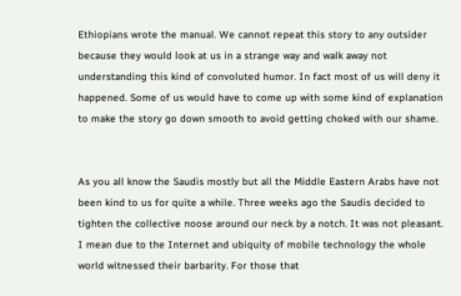Ethiopians wrote the manual. We cannot repeat this story to any outsider because they would look at us in a strange way and walk away not understanding this kind of convoluted humor. In fact most of us will deny it happened. Some of us would have to come up with some kind of explanation to make the story go down smooth to avoid getting choked with our shame.


As you all know the Saudis mostly but all the Middle Eastern Arabs have not been kind to us for quite a while. Three weeks ago the Saudis decided to tighten the collective noose around our neck by a notch. It was not pleasant. I mean due to the Internet and ubiquity of mobile technology the whole world witnessed their barbarity. For those that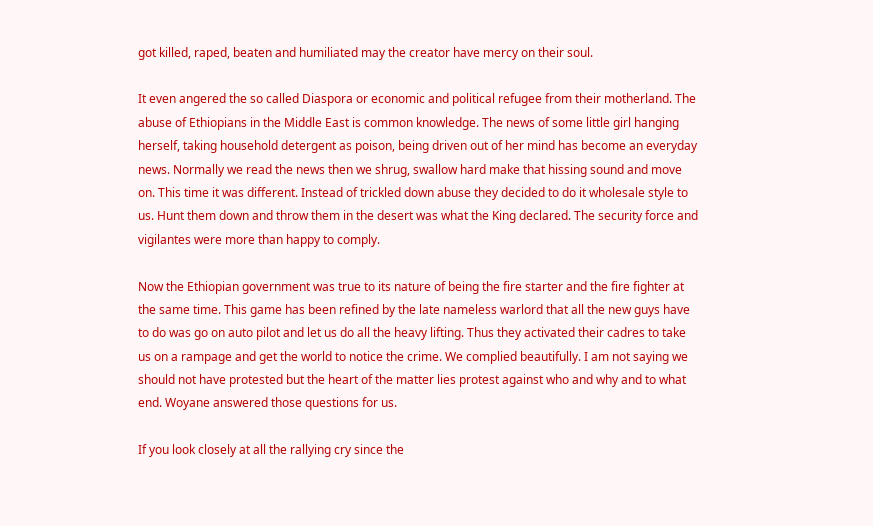got killed, raped, beaten and humiliated may the creator have mercy on their soul.

It even angered the so called Diaspora or economic and political refugee from their motherland. The abuse of Ethiopians in the Middle East is common knowledge. The news of some little girl hanging herself, taking household detergent as poison, being driven out of her mind has become an everyday news. Normally we read the news then we shrug, swallow hard make that hissing sound and move on. This time it was different. Instead of trickled down abuse they decided to do it wholesale style to us. Hunt them down and throw them in the desert was what the King declared. The security force and vigilantes were more than happy to comply.

Now the Ethiopian government was true to its nature of being the fire starter and the fire fighter at the same time. This game has been refined by the late nameless warlord that all the new guys have to do was go on auto pilot and let us do all the heavy lifting. Thus they activated their cadres to take us on a rampage and get the world to notice the crime. We complied beautifully. I am not saying we should not have protested but the heart of the matter lies protest against who and why and to what end. Woyane answered those questions for us.

If you look closely at all the rallying cry since the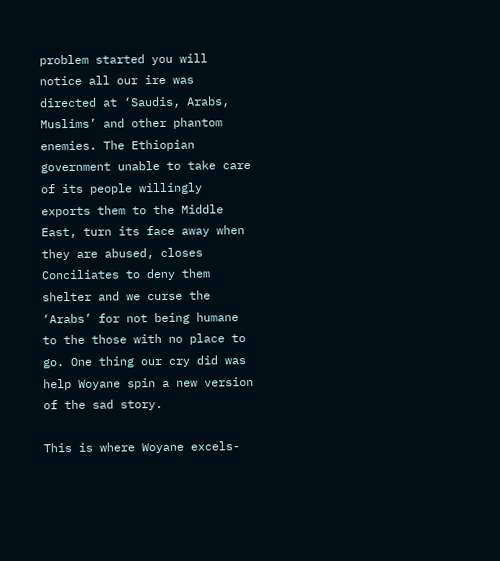problem started you will notice all our ire was directed at ‘Saudis, Arabs, Muslims’ and other phantom enemies. The Ethiopian government unable to take care of its people willingly exports them to the Middle East, turn its face away when they are abused, closes Conciliates to deny them shelter and we curse the ‘Arabs’ for not being humane to the those with no place to go. One thing our cry did was help Woyane spin a new version of the sad story.

This is where Woyane excels-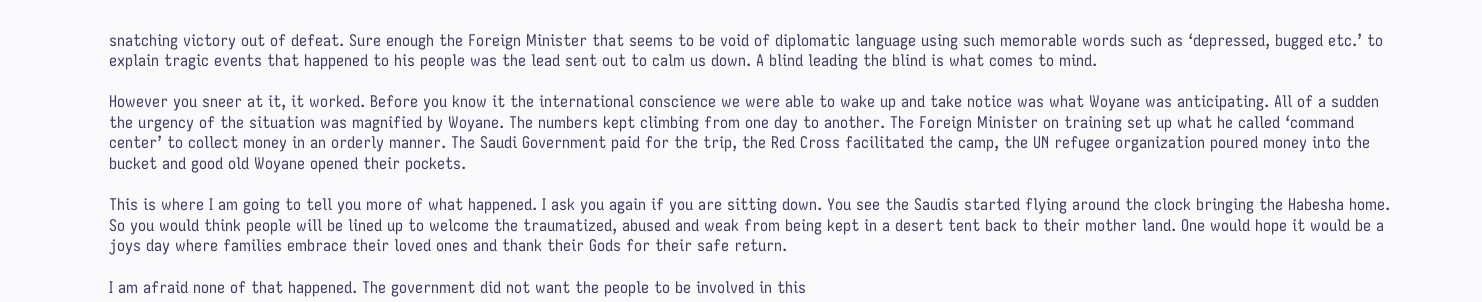snatching victory out of defeat. Sure enough the Foreign Minister that seems to be void of diplomatic language using such memorable words such as ‘depressed, bugged etc.’ to explain tragic events that happened to his people was the lead sent out to calm us down. A blind leading the blind is what comes to mind.

However you sneer at it, it worked. Before you know it the international conscience we were able to wake up and take notice was what Woyane was anticipating. All of a sudden the urgency of the situation was magnified by Woyane. The numbers kept climbing from one day to another. The Foreign Minister on training set up what he called ‘command center’ to collect money in an orderly manner. The Saudi Government paid for the trip, the Red Cross facilitated the camp, the UN refugee organization poured money into the bucket and good old Woyane opened their pockets.

This is where I am going to tell you more of what happened. I ask you again if you are sitting down. You see the Saudis started flying around the clock bringing the Habesha home. So you would think people will be lined up to welcome the traumatized, abused and weak from being kept in a desert tent back to their mother land. One would hope it would be a joys day where families embrace their loved ones and thank their Gods for their safe return.

I am afraid none of that happened. The government did not want the people to be involved in this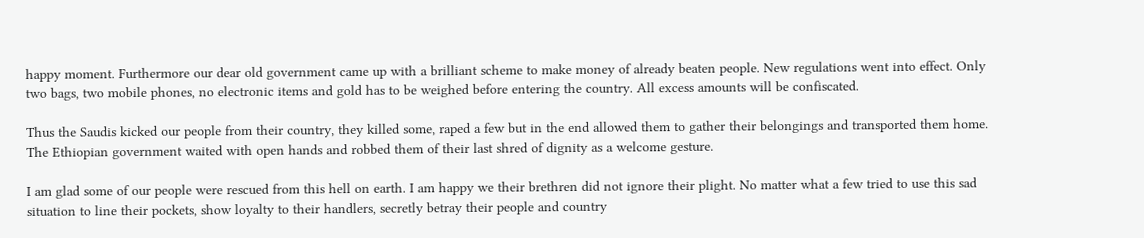happy moment. Furthermore our dear old government came up with a brilliant scheme to make money of already beaten people. New regulations went into effect. Only two bags, two mobile phones, no electronic items and gold has to be weighed before entering the country. All excess amounts will be confiscated.

Thus the Saudis kicked our people from their country, they killed some, raped a few but in the end allowed them to gather their belongings and transported them home. The Ethiopian government waited with open hands and robbed them of their last shred of dignity as a welcome gesture.

I am glad some of our people were rescued from this hell on earth. I am happy we their brethren did not ignore their plight. No matter what a few tried to use this sad situation to line their pockets, show loyalty to their handlers, secretly betray their people and country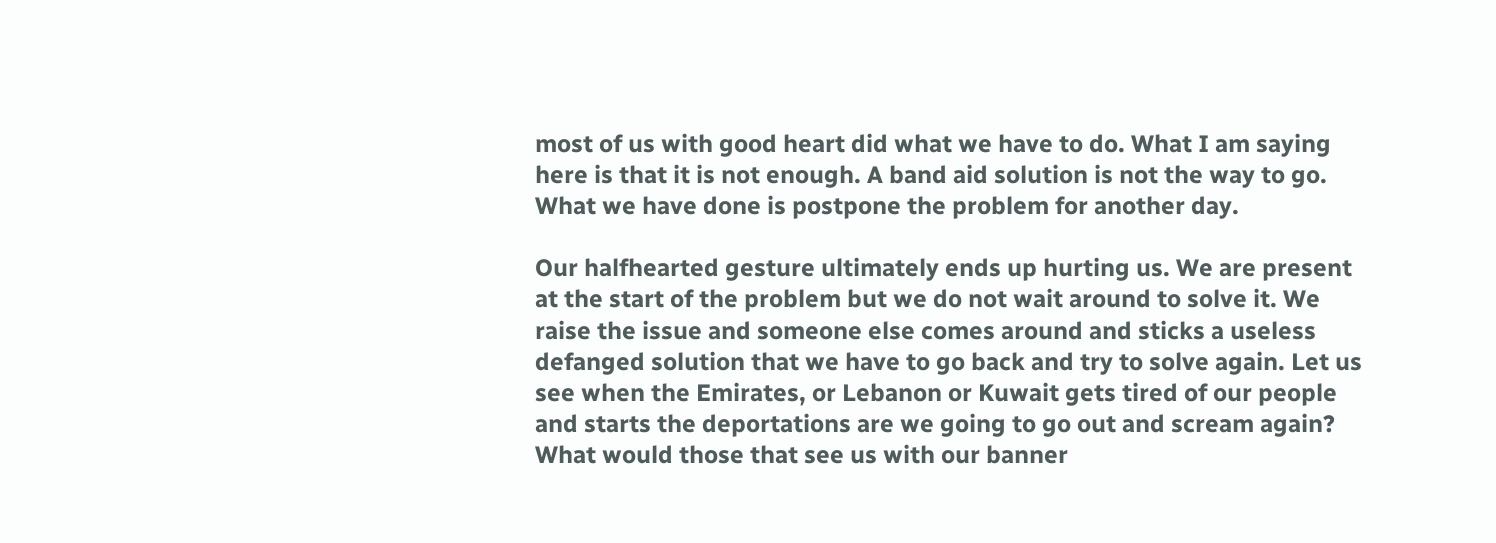most of us with good heart did what we have to do. What I am saying here is that it is not enough. A band aid solution is not the way to go. What we have done is postpone the problem for another day.

Our halfhearted gesture ultimately ends up hurting us. We are present at the start of the problem but we do not wait around to solve it. We raise the issue and someone else comes around and sticks a useless defanged solution that we have to go back and try to solve again. Let us see when the Emirates, or Lebanon or Kuwait gets tired of our people and starts the deportations are we going to go out and scream again? What would those that see us with our banner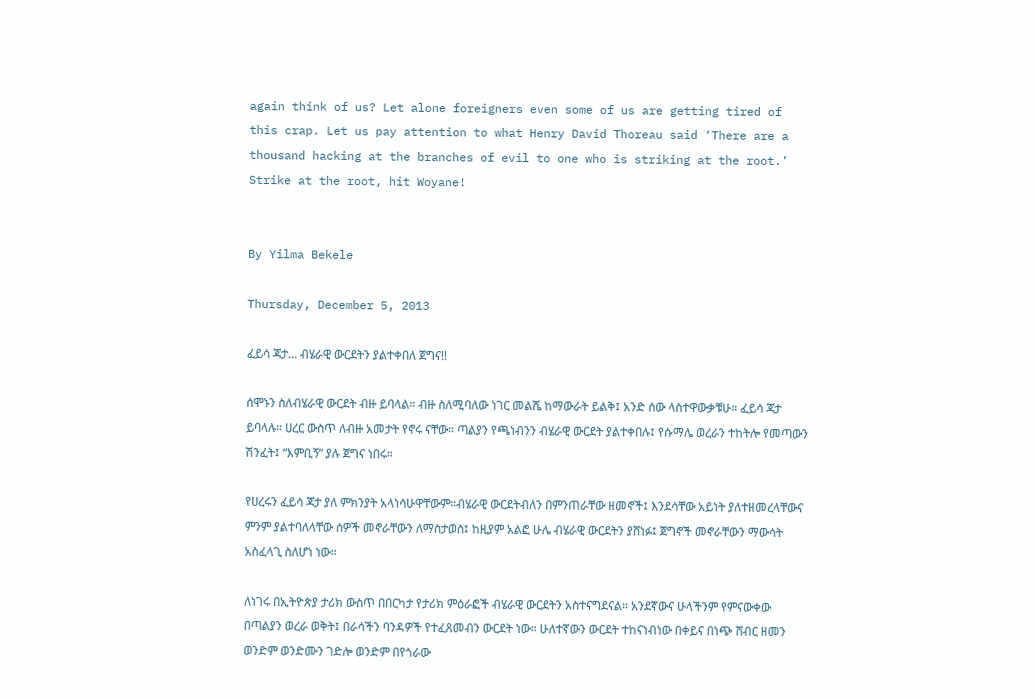again think of us? Let alone foreigners even some of us are getting tired of this crap. Let us pay attention to what Henry David Thoreau said ‘There are a thousand hacking at the branches of evil to one who is striking at the root.’ Strike at the root, hit Woyane!


By Yilma Bekele

Thursday, December 5, 2013

ፈይሳ ጃታ… ብሄራዊ ውርደትን ያልተቀበለ ጀግና!!

ሰሞኑን ስለብሄራዊ ውርደት ብዙ ይባላል። ብዙ ስለሚባለው ነገር መልሼ ከማውራት ይልቅ፤ አንድ ሰው ላስተዋውቃቹሁ። ፈይሳ ጃታ ይባላሉ። ሀረር ውስጥ ለብዙ አመታት የኖሩ ናቸው። ጣልያን የጫነብንን ብሄራዊ ውርደት ያልተቀበሉ፤ የሱማሌ ወረራን ተከትሎ የመጣውን ሽንፈት፤ “እምቢኝ” ያሉ ጀግና ነበሩ።

የሀረሩን ፈይሳ ጃታ ያለ ምክንያት አላነሳሁዋቸውም።ብሄራዊ ውርደትብለን በምንጠራቸው ዘመኖች፤ እንደሳቸው አይነት ያለተዘመረላቸውና ምንም ያልተባለላቸው ሰዎች መኖራቸውን ለማስታወስ፤ ከዚያም አልፎ ሁሌ ብሄራዊ ውርደትን ያሸነፉ፤ ጀግኖች መኖራቸውን ማውሳት አስፈላጊ ስለሆነ ነው።

ለነገሩ በኢትዮጵያ ታሪክ ውስጥ በበርካታ የታሪክ ምዕራፎች ብሄራዊ ውርደትን አስተናግደናል። አንደኛውና ሁላችንም የምናውቀው በጣልያን ወረራ ወቅት፤ በራሳችን ባንዳዎች የተፈጸመብን ውርደት ነው። ሁለተኛውን ውርደት ተከናነብነው በቀይና በነጭ ሸብር ዘመን ወንድም ወንድሙን ገድሎ ወንድም በየጎራው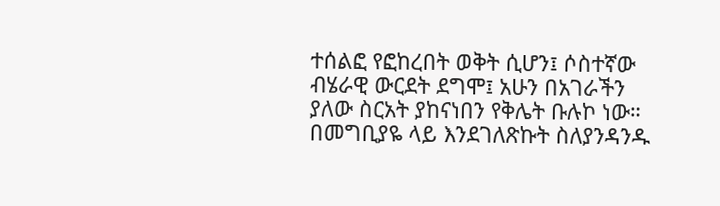ተሰልፎ የፎከረበት ወቅት ሲሆን፤ ሶስተኛው ብሄራዊ ውርደት ደግሞ፤ አሁን በአገራችን ያለው ስርአት ያከናነበን የቅሌት ቡሉኮ ነው። በመግቢያዬ ላይ እንደገለጽኩት ስለያንዳንዱ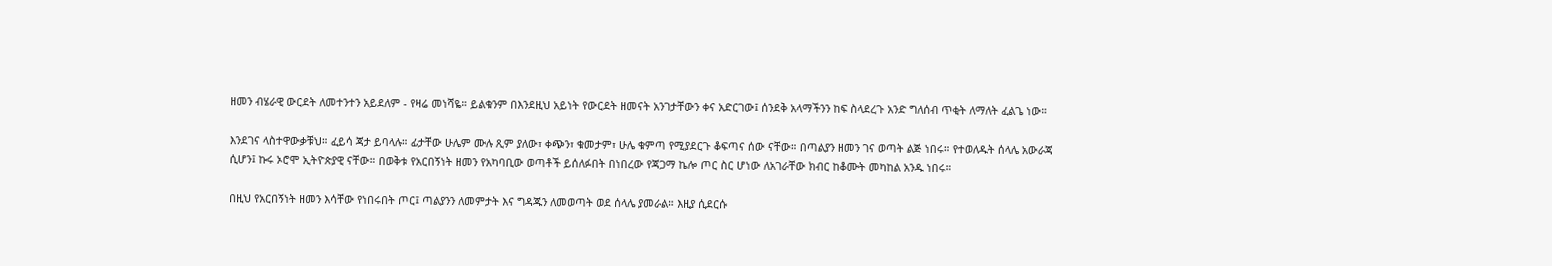ዘመን ብሄራዊ ውርደት ለመተንተን አይደለም - የዛሬ መነሻዬ። ይልቁንም በእንደዚህ አይነት የውርደት ዘመናት አንገታቸውን ቀና አድርገው፤ ሰንደቅ አላማችንን ከፍ ስላደረጉ አንድ ግለሰብ ጥቂት ለማለት ፈልጌ ነው።

እንደገና ላስተዋውቃቹህ። ፈይሳ ጃታ ይባላሉ። ፊታቸው ሁሌም ሙሉ ጺም ያለው፣ ቀጭን፣ ቁመታም፣ ሁሌ ቁምጣ የሚያደርጉ ቆፍጣና ሰው ናቸው። በጣልያን ዘመን ገና ወጣት ልጅ ነበሩ። የተወለዱት ሰላሌ አውራጃ ሲሆን፤ ኩሩ ኦሮሞ ኢትዮጵያዊ ናቸው። በወቅቱ የአርበኝነት ዘመን የአካባቢው ወጣቶች ይሰለፉበት በነበረው የጃጋማ ኬሎ ጦር ስር ሆነው ለአገራቸው ክብር ከቆሙት መካከል አንዱ ነበሩ።

በዚህ የአርበኝነት ዘመን እሳቸው የነበሩበት ጦር፤ ጣልያንን ለመምታት እና ግዳጁን ለመወጣት ወደ ሰላሌ ያመራል። እዚያ ሲደርሱ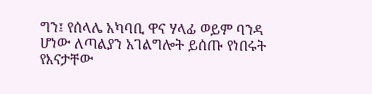ግን፤ የሰላሌ አካባቢ ዋና ሃላፊ ወይም ባንዳ ሆነው ለጣልያን አገልግሎት ይሰጡ የነበሩት የእናታቸው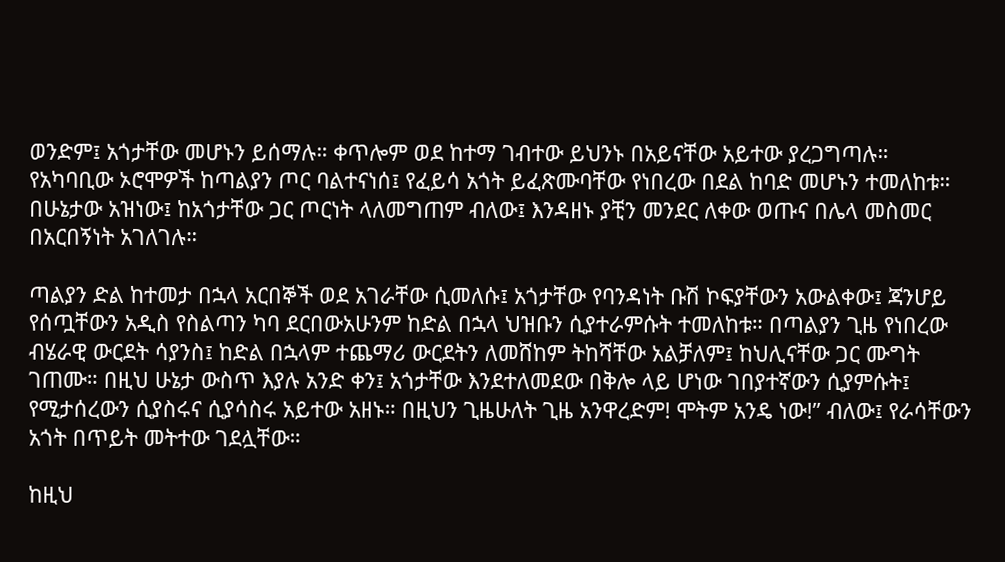ወንድም፤ አጎታቸው መሆኑን ይሰማሉ። ቀጥሎም ወደ ከተማ ገብተው ይህንኑ በአይናቸው አይተው ያረጋግጣሉ። የአካባቢው ኦሮሞዎች ከጣልያን ጦር ባልተናነሰ፤ የፈይሳ አጎት ይፈጽሙባቸው የነበረው በደል ከባድ መሆኑን ተመለከቱ። በሁኔታው አዝነው፤ ከአጎታቸው ጋር ጦርነት ላለመግጠም ብለው፤ እንዳዘኑ ያቺን መንደር ለቀው ወጡና በሌላ መስመር
በአርበኝነት አገለገሉ።

ጣልያን ድል ከተመታ በኋላ አርበኞች ወደ አገራቸው ሲመለሱ፤ አጎታቸው የባንዳነት ቡሽ ኮፍያቸውን አውልቀው፤ ጃንሆይ የሰጧቸውን አዲስ የስልጣን ካባ ደርበውአሁንም ከድል በኋላ ህዝቡን ሲያተራምሱት ተመለከቱ። በጣልያን ጊዜ የነበረው ብሄራዊ ውርደት ሳያንስ፤ ከድል በኋላም ተጨማሪ ውርደትን ለመሸከም ትከሻቸው አልቻለም፤ ከህሊናቸው ጋር ሙግት ገጠሙ። በዚህ ሁኔታ ውስጥ እያሉ አንድ ቀን፤ አጎታቸው እንደተለመደው በቅሎ ላይ ሆነው ገበያተኛውን ሲያምሱት፤ የሚታሰረውን ሲያስሩና ሲያሳስሩ አይተው አዘኑ። በዚህን ጊዜሁለት ጊዜ አንዋረድም! ሞትም አንዴ ነው!” ብለው፤ የራሳቸውን አጎት በጥይት መትተው ገደሏቸው።

ከዚህ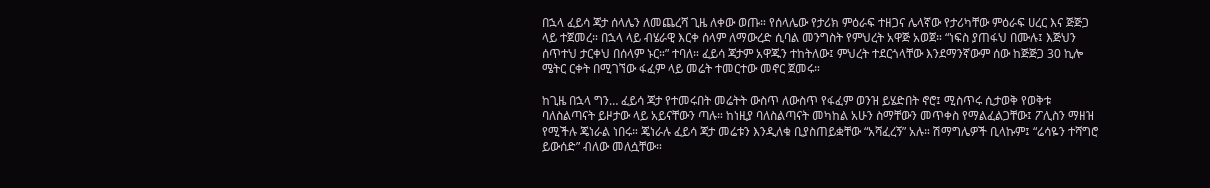በኋላ ፈይሳ ጃታ ሰላሌን ለመጨረሻ ጊዜ ለቀው ወጡ። የሰላሌው የታሪክ ምዕራፍ ተዘጋና ሌላኛው የታሪካቸው ምዕራፍ ሀረር እና ጅጅጋ ላይ ተጀመረ። በኋላ ላይ ብሄራዊ እርቀ ሰላም ለማውረድ ሲባል መንግስት የምህረት አዋጅ አወጀ። “ነፍስ ያጠፋህ በሙሉ፤ እጅህን ሰጥተህ ታርቀህ በሰላም ኑር።” ተባለ። ፈይሳ ጃታም አዋጁን ተከትለው፤ ምህረት ተደርጎላቸው እንደማንኛውም ሰው ከጅጅጋ 30 ኪሎ ሜትር ርቀት በሚገኘው ፋፈም ላይ መሬት ተመርተው መኖር ጀመሩ።

ከጊዜ በኋላ ግን… ፈይሳ ጃታ የተመሩበት መሬትት ውስጥ ለውስጥ የፋፈም ወንዝ ይሄድበት ኖሮ፤ ሚስጥሩ ሲታወቅ የወቅቱ ባለስልጣናት ይዞታው ላይ አይናቸውን ጣሉ። ከነዚያ ባለስልጣናት መካከል አሁን ስማቸውን መጥቀስ የማልፈልጋቸው፤ ፖሊስን ማዘዝ የሚችሉ ጄነራል ነበሩ። ጄነራሉ ፈይሳ ጃታ መሬቱን እንዲለቁ ቢያስጠይቋቸው “አሻፈረኝ” አሉ። ሽማግሌዎች ቢላኩም፤ “ሬሳዬን ተሻግሮ ይውሰድ” ብለው መለሷቸው።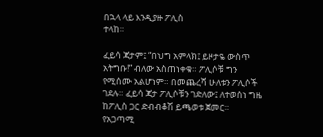በኋላ ላይ እንዲያዙ ፖሊስ
ተላከ።

ፈይሳ ጃታም፤ “በህግ አምላክ፤ ይዞታዬ ውስጥ አትግቡ!” ብለው አስጠነቀቁ። ፖሊሶቹ ግን የሚሰሙ አልሆነም። በመጨረሻ ሁለቱን ፖሊሶች ገደሉ። ፈይሳ ጃታ ፖሊሶቹን ገድለው፤ ለተወሰነ ግዜ ከፖሊስ ጋር ድብብቆሽ ይጫወቱ ጀመር። የአጋጣሚ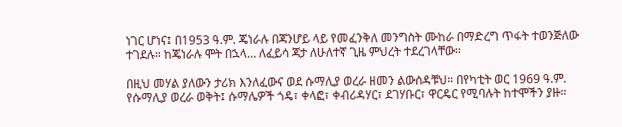ነገር ሆነና፤ በ1953 ዓ.ም. ጄነራሉ በጃንሆይ ላይ የመፈንቅለ መንግስት ሙከራ በማድረግ ጥፋት ተወንጅለው ተገደሉ። ከጄነራሉ ሞት በኋላ… ለፈይሳ ጃታ ለሁለተኛ ጊዜ ምህረት ተደረገላቸው።

በዚህ መሃል ያለውን ታሪክ እንለፈውና ወደ ሱማሊያ ወረራ ዘመን ልውሰዳቹህ። በየካቲት ወር 1969 ዓ.ም. የሱማሊያ ወረራ ወቅት፤ ሱማሌዎች ጎዴ፣ ቀላፎ፣ ቀብሪዳሃር፣ ደገሃቡር፣ ዋርዴር የሚባሉት ከተሞችን ያዙ።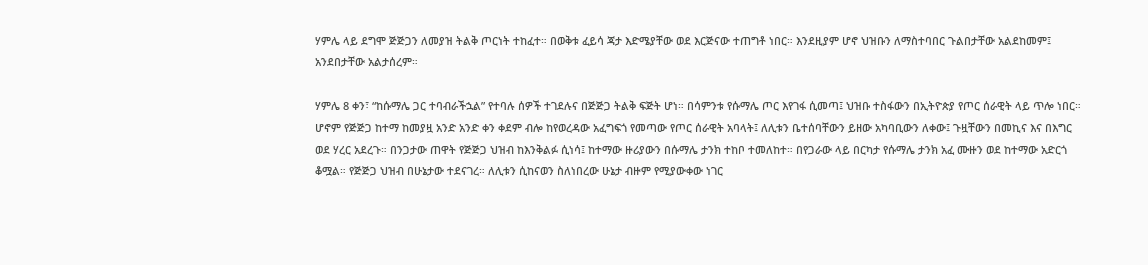ሃምሌ ላይ ደግሞ ጅጅጋን ለመያዝ ትልቅ ጦርነት ተከፈተ። በወቅቱ ፈይሳ ጃታ እድሜያቸው ወደ እርጅናው ተጠግቶ ነበር። እንደዚያም ሆኖ ህዝቡን ለማስተባበር ጉልበታቸው አልደከመም፤ አንደበታቸው አልታሰረም።

ሃምሌ 8 ቀን፣ “ከሱማሌ ጋር ተባብራችኋል” የተባሉ ሰዎች ተገደሉና በጅጅጋ ትልቅ ፍጅት ሆነ። በሳምንቱ የሱማሌ ጦር እየገፋ ሲመጣ፤ ህዝቡ ተስፋውን በኢትዮጵያ የጦር ሰራዊት ላይ ጥሎ ነበር። ሆኖም የጅጅጋ ከተማ ከመያዟ አንድ አንድ ቀን ቀደም ብሎ ከየወረዳው አፈግፍጎ የመጣው የጦር ሰራዊት አባላት፤ ለሊቱን ቤተሰባቸውን ይዘው አካባቢውን ለቀው፤ ጉዟቸውን በመኪና እና በእግር ወደ ሃረር አደረጉ። በንጋታው ጠዋት የጅጅጋ ህዝብ ከእንቅልፉ ሲነሳ፤ ከተማው ዙሪያውን በሱማሌ ታንክ ተከቦ ተመለከተ። በየጋራው ላይ በርካታ የሱማሌ ታንክ አፈ ሙዙን ወደ ከተማው አድርጎ ቆሟል። የጅጅጋ ህዝብ በሁኔታው ተደናገረ። ለሊቱን ሲከናወን ስለነበረው ሁኔታ ብዙም የሚያውቀው ነገር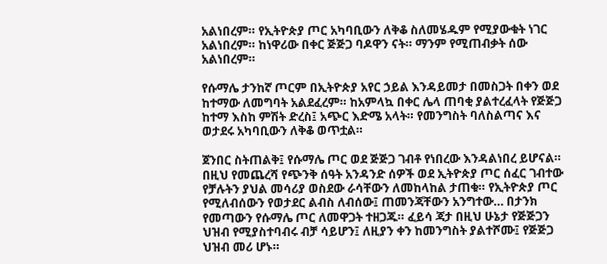አልነበረም። የኢትዮጵያ ጦር አካባቢውን ለቅቆ ስለመሄዱም የሚያውቁት ነገር አልነበረም። ከነዋሪው በቀር ጅጅጋ ባዶዋን ናት። ማንም የሚጠብቃት ሰው አልነበረም።

የሱማሌ ታንከኛ ጦርም በኢትዮጵያ አየር ኃይል እንዳይመታ በመስጋት በቀን ወደ ከተማው ለመግባት አልደፈረም። ከአምላኳ በቀር ሌላ ጠባቂ ያልተረፈላት የጅጅጋ ከተማ እስከ ምሽት ድረስ፤ አጭር እድሜ አላት። የመንግስት ባለስልጣና እና ወታደሩ አካባቢውን ለቅቆ ወጥቷል።

ጀንበር ስትጠልቅ፤ የሱማሌ ጦር ወደ ጅጅጋ ገብቶ የነበረው እንዳልነበረ ይሆናል። በዚህ የመጨረሻ የጭንቅ ሰዓት አንዳንድ ሰዎች ወደ ኢትዮጵያ ጦር ሰፈር ገብተው የቻሉትን ያህል መሳሪያ ወስደው ራሳቸውን ለመከላከል ታጠቁ። የኢትዮጵያ ጦር የሚለብሰውን የወታደር ልብስ ለብሰው፤ ጠመንጃቸውን አንግተው… በታንክ የመጣውን የሱማሌ ጦር ለመዋጋት ተዘጋጁ። ፈይሳ ጃታ በዚህ ሁኔታ የጅጅጋን ህዝብ የሚያስተባብሩ ብቻ ሳይሆን፤ ለዚያን ቀን ከመንግስት ያልተሾሙ፤ የጅጅጋ ህዝብ መሪ ሆኑ።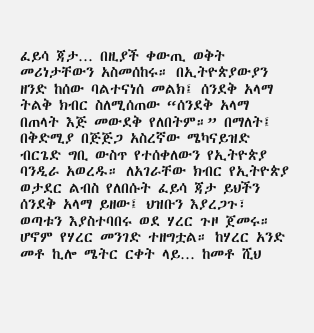ፈይሳ ጃታ… በዚያች ቀውጢ ወቅት መሪነታቸውን አስመሰከሩ። በኢትዮጵያውያን ዘንድ ከሰው ባልተናነሰ መልክ፤ ሰንደቅ አላማ ትልቅ ክብር ስለሚሰጠው “ሰንደቅ አላማ በጠላት እጅ መውደቅ የለበትም።” በማለት፤ በቅድሚያ በጅጅጋ አስረኛው ሜካናይዝድ ብርጌድ ግቢ ውስጥ የተሰቀለውን የኢትዮጵያ ባንዲራ አወረዱ። ለአገራቸው ክብር የኢትዮጵያ ወታደር ልብስ የለበሱት ፈይሳ ጃታ ይህችን ሰንደቅ አላማ ይዘው፤ ህዝቡን እያረጋጉ፣ ወጣቱን እያስተባበሩ ወደ ሃረር ጉዞ ጀመሩ። ሆኖም የሃረር መንገድ ተዘግቷል። ከሃረር አንድ መቶ ኪሎ ሜትር ርቀት ላይ… ከመቶ ሺህ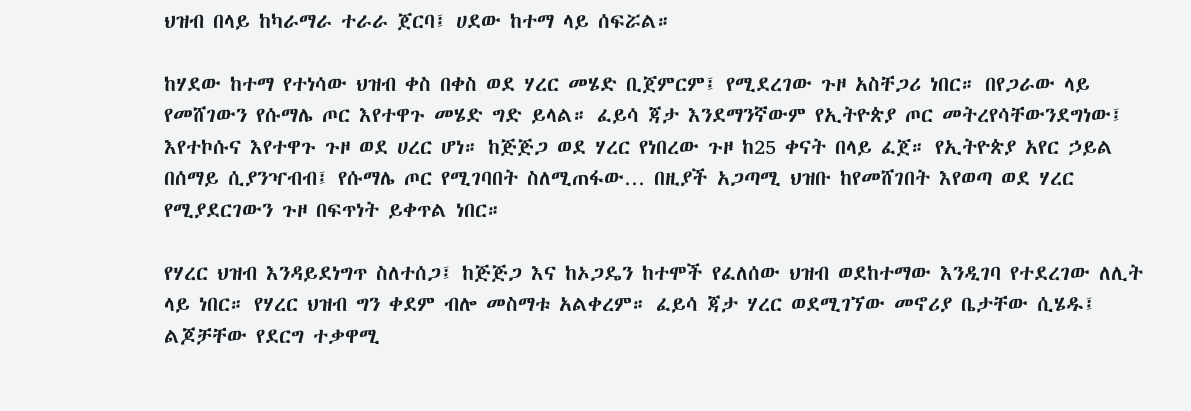ህዝብ በላይ ከካራማራ ተራራ ጀርባ፤ ሀደው ከተማ ላይ ሰፍሯል።

ከሃደው ከተማ የተነሳው ህዝብ ቀስ በቀስ ወደ ሃረር መሄድ ቢጀምርም፤ የሚደረገው ጉዞ አስቸጋሪ ነበር። በየጋራው ላይ የመሸገውን የሱማሌ ጦር እየተዋጉ መሄድ ግድ ይላል። ፈይሳ ጃታ እንደማንኛውም የኢትዮጵያ ጦር መትረየሳቸውንደግነው፤ እየተኮሱና እየተዋጉ ጉዞ ወደ ሀረር ሆነ። ከጅጅጋ ወደ ሃረር የነበረው ጉዞ ከ25 ቀናት በላይ ፈጀ። የኢትዮጵያ አየር ኃይል በሰማይ ሲያንዣብብ፤ የሱማሌ ጦር የሚገባበት ስለሚጠፋው… በዚያች አጋጣሚ ህዝቡ ከየመሸገበት እየወጣ ወደ ሃረር የሚያደርገውን ጉዞ በፍጥነት ይቀጥል ነበር።

የሃረር ህዝብ እንዳይደነግጥ ስለተሰጋ፤ ከጅጅጋ እና ከኦጋዴን ከተሞች የፈለሰው ህዝብ ወደከተማው እንዲገባ የተደረገው ለሊት ላይ ነበር። የሃረር ህዝብ ግን ቀደም ብሎ መስማቱ አልቀረም። ፈይሳ ጃታ ሃረር ወደሚገኘው መኖሪያ ቤታቸው ሲሄዱ፤ ልጆቻቸው የደርግ ተቃዋሚ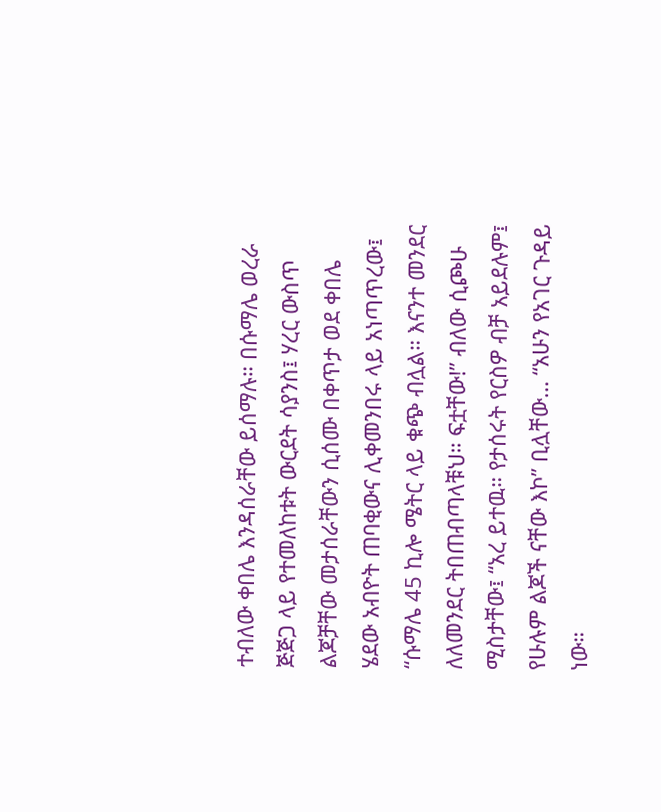ተብለው ቀበሌ እንዳሰራቸው ይሰማሉ። በሱማሌ ወረራ ጅጅጋ ላይ የተመለከቱት ውርደት ሳያንስ፤ ሃረር ውስጥ ልጆቻቸው መታሰራቸውን ሲሰሙ በቀጥታ ወደ ቀበሌ ሄደው አብዮት ጠባቂውና ሊቀመንበሩ ላይ አነጣጥረው፤ “ሱማሌ 45 ኪሎ ሜትር ላይ ቁጭ ብሏል። እናንተ መንደር ለለመንደር ትበጠብጣላቹህ። ፍቷቸው!” ብለው ሲጮሁ ሚስታቸው፤ “አረ ይተዉ። የታሰሩት የርስዎ ብቻ አይደሉም፤ የሁሉም ልጆች ናቸው እኮ” ቢሏቸው… “አሁን የአገር ጉዳይ ነው።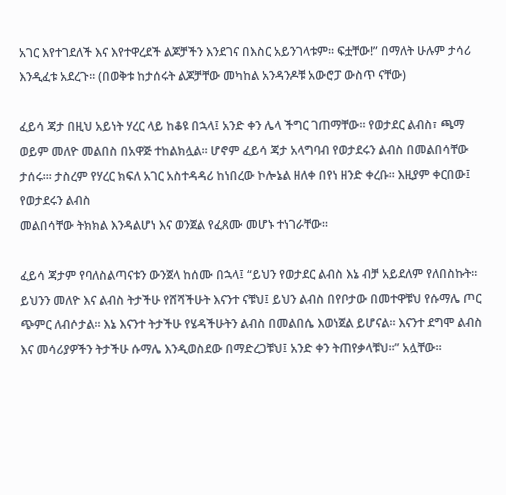አገር እየተገደለች እና እየተዋረደች ልጆቻችን እንደገና በእስር አይንገላቱም። ፍቷቸው!” በማለት ሁሉም ታሳሪ እንዲፈቱ አደረጉ። (በወቅቱ ከታሰሩት ልጆቻቸው መካከል አንዳንዶቹ አውሮፓ ውስጥ ናቸው)

ፈይሳ ጃታ በዚህ አይነት ሃረር ላይ ከቆዩ በኋላ፤ አንድ ቀን ሌላ ችግር ገጠማቸው። የወታደር ልብስ፣ ጫማ ወይም መለዮ መልበስ በአዋጅ ተከልክሏል። ሆኖም ፈይሳ ጃታ አላግባብ የወታደሩን ልብስ በመልበሳቸው ታሰሩ።፡ ታስረም የሃረር ክፍለ አገር አስተዳዳሪ ከነበረው ኮሎኔል ዘለቀ በየነ ዘንድ ቀረቡ። እዚያም ቀርበው፤ የወታደሩን ልብስ
መልበሳቸው ትክክል እንዳልሆነ እና ወንጀል የፈጸሙ መሆኑ ተነገራቸው።

ፈይሳ ጃታም የባለስልጣናቱን ውንጀላ ከሰሙ በኋላ፤ “ይህን የወታደር ልብስ እኔ ብቻ አይደለም የለበስኩት። ይህንን መለዮ እና ልብስ ትታችሁ የሸሻችሁት እናንተ ናቹህ፤ ይህን ልብስ በየቦታው በመተዋቹህ የሱማሌ ጦር ጭምር ለብሶታል። እኔ እናንተ ትታችሁ የሄዳችሁትን ልብስ በመልበሴ እወነጀል ይሆናል። እናንተ ደግሞ ልብስ እና መሳሪያዎችን ትታችሁ ሱማሌ እንዲወስደው በማድረጋቹህ፤ አንድ ቀን ትጠየቃላቹህ።” አሏቸው።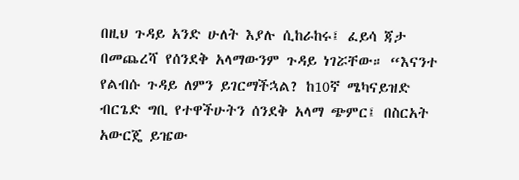በዚህ ጉዳይ አንድ ሁለት እያሉ ሲከራከሩ፤ ፈይሳ ጃታ በመጨረሻ የሰንደቅ አላማውንም ጉዳይ ነገሯቸው። “እናንተ የልብሱ ጉዳይ ለምን ይገርማችኋል? ከ10ኛ ሜካናይዝድ ብርጌድ ግቢ የተዋችሁትን ሰንደቅ አላማ ጭምር፤ በስርአት አውርጄ ይዤው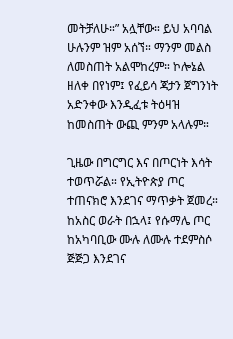መትቻለሁ።” አሏቸው። ይህ አባባል ሁሉንም ዝም አሰኘ። ማንም መልስ ለመስጠት አልሞከረም። ኮሎኔል ዘለቀ በየነም፤ የፈይሳ ጃታን ጀግንነት አድንቀው እንዲፈቱ ትዕዛዝ ከመስጠት ውጪ ምንም አላሉም።

ጊዜው በግርግር እና በጦርነት እሳት ተወጥሯል። የኢትዮጵያ ጦር ተጠናክሮ እንደገና ማጥቃት ጀመረ። ከአስር ወራት በኋላ፤ የሱማሌ ጦር ከአካባቢው ሙሉ ለሙሉ ተደምስሶ ጅጅጋ እንደገና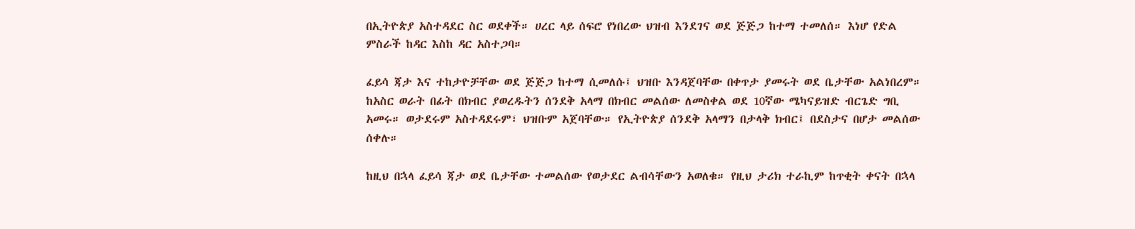በኢትዮጵያ አስተዳደር ስር ወደቀች። ሀረር ላይ ሰፍሮ የነበረው ህዝብ እንደገና ወደ ጅጅጋ ከተማ ተመለሰ። እነሆ የድል ምስራች ከዳር እስከ ዳር አስተጋባ።

ፈይሳ ጃታ እና ተከታዮቻቸው ወደ ጅጅጋ ከተማ ሲመለሱ፤ ህዝቡ እንዳጀባቸው በቀጥታ ያመሩት ወደ ቤታቸው አልነበረም። ከአስር ወራት በፊት በክብር ያወረዱትን ሰንደቅ አላማ በክብር መልሰው ለመስቀል ወደ 10ኛው ሜካናይዝድ ብርጌድ ግቢ አመሩ። ወታደሩም አስተዳደሩም፣ ህዝቡም አጀባቸው። የኢትዮጵያ ሰንደቅ አላማን በታላቅ ክብር፤ በደስታና በሆታ መልሰው ሰቀሉ።

ከዚህ በኋላ ፈይሳ ጃታ ወደ ቤታቸው ተመልሰው የወታደር ልብሳቸውን አወለቁ። የዚህ ታሪክ ተራኪም ከጥቂት ቀናት በኋላ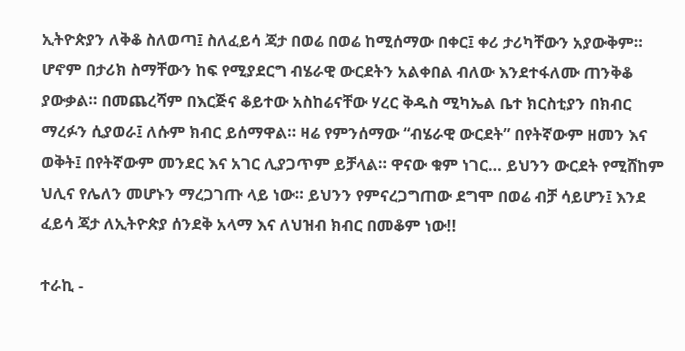ኢትዮጵያን ለቅቆ ስለወጣ፤ ስለፈይሳ ጃታ በወሬ በወሬ ከሚሰማው በቀር፤ ቀሪ ታሪካቸውን አያውቅም። ሆኖም በታሪክ ስማቸውን ከፍ የሚያደርግ ብሄራዊ ውርደትን አልቀበል ብለው እንደተፋለሙ ጠንቅቆ ያውቃል። በመጨረሻም በእርጅና ቆይተው አስከሬናቸው ሃረር ቅዱስ ሚካኤል ቤተ ክርስቲያን በክብር ማረፉን ሲያወራ፤ ለሱም ክብር ይሰማዋል። ዛሬ የምንሰማው “ብሄራዊ ውርደት” በየትኛውም ዘመን እና ወቅት፤ በየትኛውም መንደር እና አገር ሊያጋጥም ይቻላል። ዋናው ቁም ነገር… ይህንን ውርደት የሚሸከም ህሊና የሌለን መሆኑን ማረጋገጡ ላይ ነው። ይህንን የምናረጋግጠው ደግሞ በወሬ ብቻ ሳይሆን፤ እንደ ፈይሳ ጃታ ለኢትዮጵያ ሰንደቅ አላማ እና ለህዝብ ክብር በመቆም ነው!!

ተራኪ -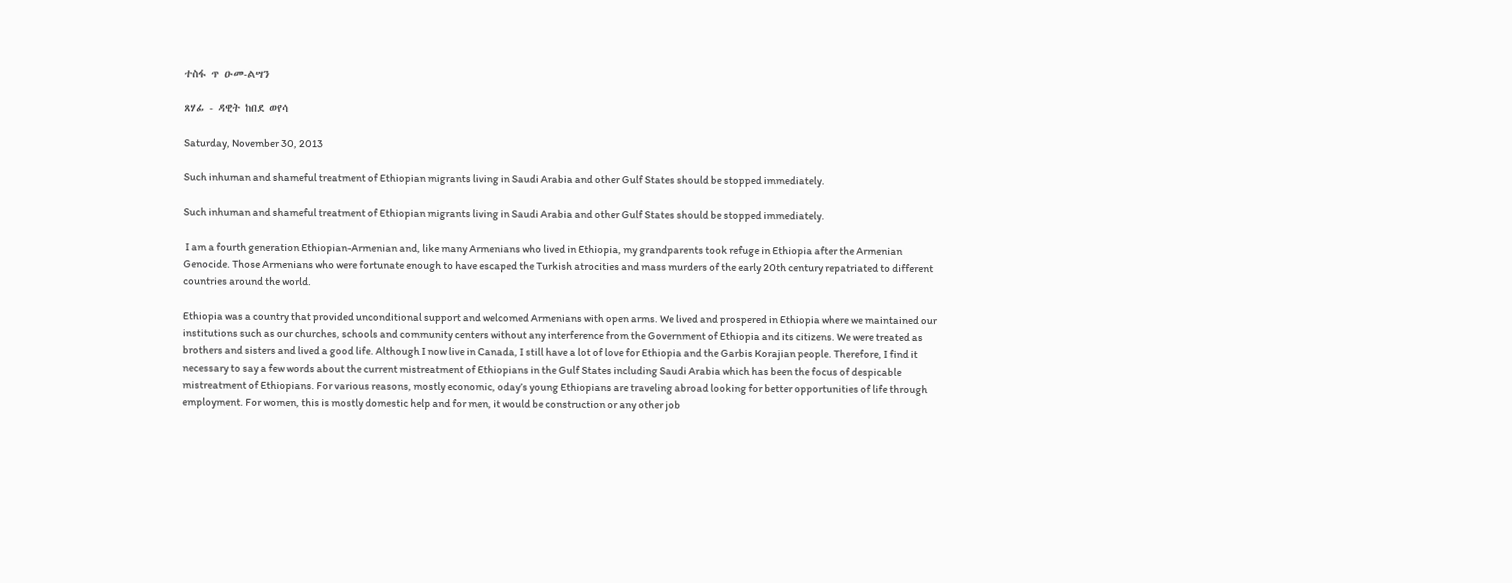ተስፋ ጥ ዑመ-ልሣን

ጸሃፊ - ዳዊት ከበደ ወየሳ

Saturday, November 30, 2013

Such inhuman and shameful treatment of Ethiopian migrants living in Saudi Arabia and other Gulf States should be stopped immediately.

Such inhuman and shameful treatment of Ethiopian migrants living in Saudi Arabia and other Gulf States should be stopped immediately.

 I am a fourth generation Ethiopian-Armenian and, like many Armenians who lived in Ethiopia, my grandparents took refuge in Ethiopia after the Armenian Genocide. Those Armenians who were fortunate enough to have escaped the Turkish atrocities and mass murders of the early 20th century repatriated to different countries around the world.

Ethiopia was a country that provided unconditional support and welcomed Armenians with open arms. We lived and prospered in Ethiopia where we maintained our institutions such as our churches, schools and community centers without any interference from the Government of Ethiopia and its citizens. We were treated as brothers and sisters and lived a good life. Although I now live in Canada, I still have a lot of love for Ethiopia and the Garbis Korajian people. Therefore, I find it necessary to say a few words about the current mistreatment of Ethiopians in the Gulf States including Saudi Arabia which has been the focus of despicable mistreatment of Ethiopians. For various reasons, mostly economic, oday’s young Ethiopians are traveling abroad looking for better opportunities of life through employment. For women, this is mostly domestic help and for men, it would be construction or any other job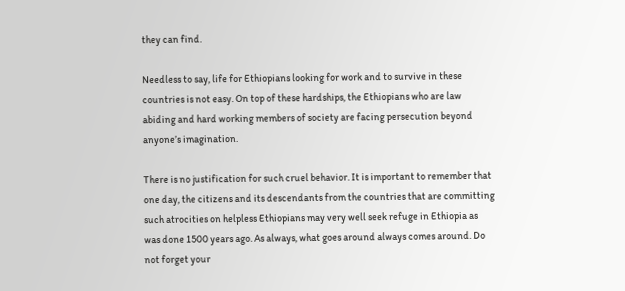they can find.

Needless to say, life for Ethiopians looking for work and to survive in these countries is not easy. On top of these hardships, the Ethiopians who are law abiding and hard working members of society are facing persecution beyond anyone’s imagination.

There is no justification for such cruel behavior. It is important to remember that one day, the citizens and its descendants from the countries that are committing such atrocities on helpless Ethiopians may very well seek refuge in Ethiopia as was done 1500 years ago. As always, what goes around always comes around. Do not forget your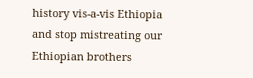history vis-a-vis Ethiopia and stop mistreating our Ethiopian brothers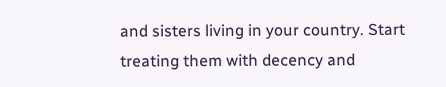and sisters living in your country. Start treating them with decency and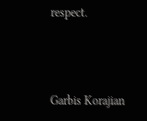respect.



Garbis Korajian